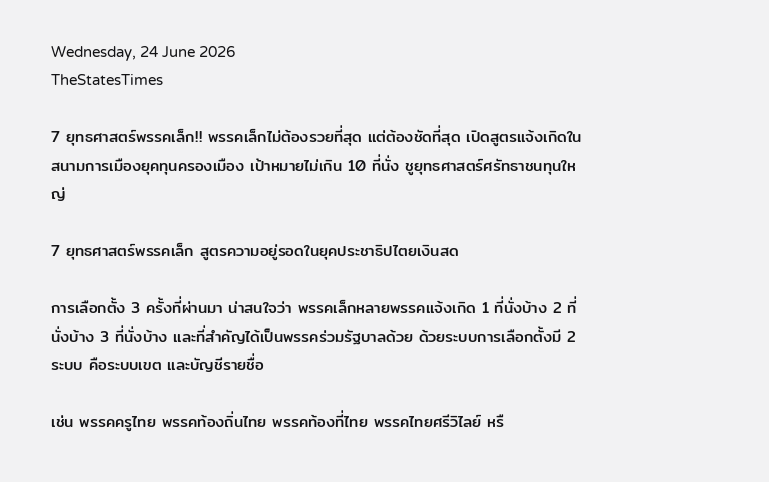Wednesday, 24 June 2026
TheStatesTimes

7 ยุทธศาสตร์พรรคเล็ก!! พรรคเล็กไม่ต้องรวยที่สุด แต่ต้องชัดที่สุด เปิดสูตรแจ้งเกิดในสนามการเมืองยุคทุนครองเมือง เป้าหมายไม่เกิน 10 ที่นั่ง ชูยุทธศาสตร์ศรัทธาชนทุนใหญ่

7 ยุทธศาสตร์พรรคเล็ก สูตรความอยู่รอดในยุคประชาธิปไตยเงินสด

การเลือกตั้ง 3 ครั้งที่ผ่านมา น่าสนใจว่า พรรคเล็กหลายพรรคแจ้งเกิด 1 ที่นั่งบ้าง 2 ที่นั่งบ้าง 3 ที่นั่งบ้าง และที่สำคัญได้เป็นพรรคร่วมรัฐบาลด้วย ด้วยระบบการเลือกตั้งมี 2 ระบบ คือระบบเขต และบัญชีรายชื่อ

เช่น พรรคครูไทย พรรคท้องถิ่นไทย พรรคท้องที่ไทย พรรคไทยศรีวิไลย์ หรื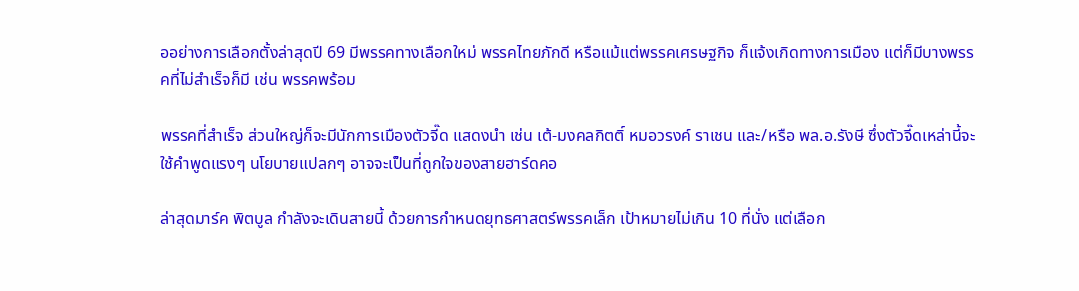ออย่างการเลือกตั้งล่าสุดปี 69 มีพรรคทางเลือกใหม่ พรรคไทยภักดี หรือแม้แต่พรรคเศรษฐกิจ ก็แจ้งเกิดทางการเมือง แต่ก็มีบางพรรคที่ไม่สำเร็จก็มี เช่น พรรคพร้อม

พรรคที่สำเร็จ ส่วนใหญ่ก็จะมีนักการเมืองตัวจี๊ด แสดงนำ เช่น เต้-มงคลกิตติ์ หมอวรงค์ ราเชน และ/หรือ พล.อ.รังษี ซึ่งตัวจี๊ดเหล่านี้จะใช้คำพูดแรงๆ นโยบายแปลกๆ อาจจะเป็นที่ถูกใจของสายฮาร์ดคอ

ล่าสุดมาร์ค พิตบูล กำลังจะเดินสายนี้ ด้วยการกำหนดยุทธศาสตร์พรรคเล็ก เป้าหมายไม่เกิน 10 ที่นั่ง แต่เลือก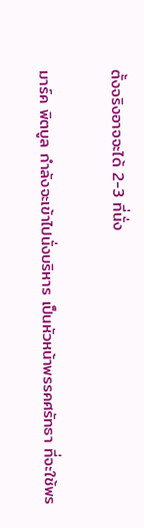ตั้งจริงอาจจะได้ 2-3 ที่นั่ง

มาร์ค พิตบูล กำลังจะเข้าไปนั่งบริหาร เป็นหัวหน้าพรรคศรัทธา ที่จะใช้พร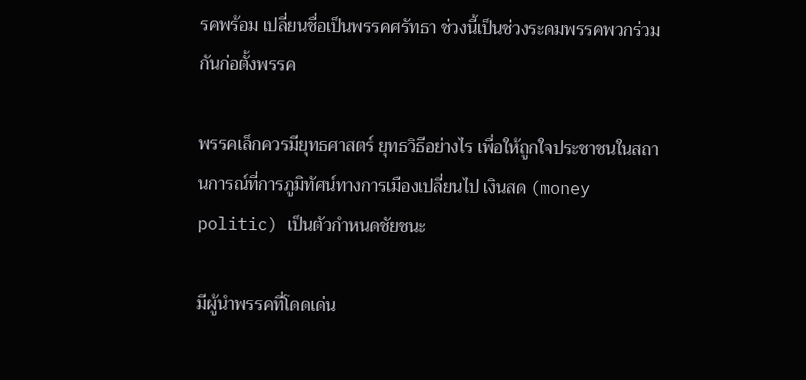รคพร้อม เปลี่ยนชื่อเป็นพรรคศรัทธา ช่วงนี้เป็นช่วงระดมพรรคพวกร่วมกันก่อตั้งพรรค

พรรคเล็กควรมียุทธศาสตร์ ยุทธวิธีอย่างไร เพื่อให้ถูกใจประชาชนในสถานการณ์ที่การภูมิทัศน์ทางการเมืองเปลี่ยนไป เงินสด (money politic) เป็นตัวกำหนดชัยชนะ

มีผู้นำพรรคที่โดดเด่น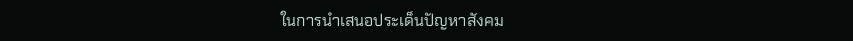ในการนำเสนอประเด็นปัญหาสังคม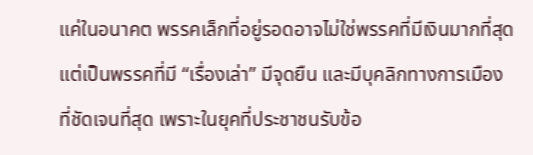แค่ในอนาคต พรรคเล็กที่อยู่รอดอาจไม่ใช่พรรคที่มีเงินมากที่สุด แต่เป็นพรรคที่มี “เรื่องเล่า” มีจุดยืน และมีบุคลิกทางการเมืองที่ชัดเจนที่สุด เพราะในยุคที่ประชาชนรับข้อ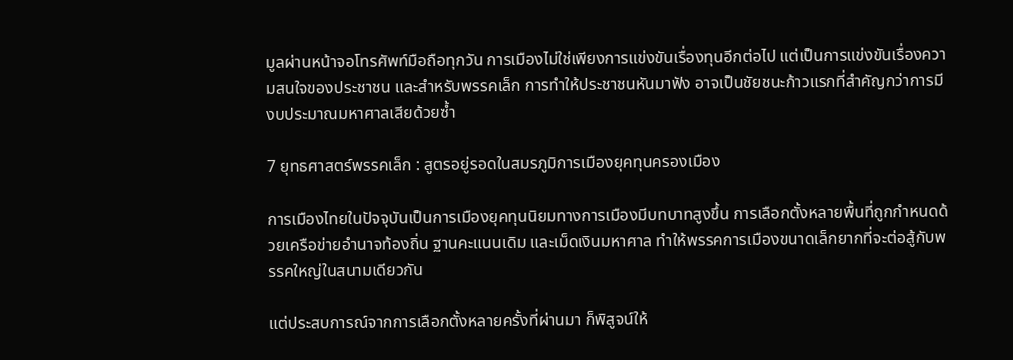มูลผ่านหน้าจอโทรศัพท์มือถือทุกวัน การเมืองไม่ใช่เพียงการแข่งขันเรื่องทุนอีกต่อไป แต่เป็นการแข่งขันเรื่องความสนใจของประชาชน และสำหรับพรรคเล็ก การทำให้ประชาชนหันมาฟัง อาจเป็นชัยชนะก้าวแรกที่สำคัญกว่าการมีงบประมาณมหาศาลเสียด้วยซ้ำ

7 ยุทธศาสตร์พรรคเล็ก : สูตรอยู่รอดในสมรภูมิการเมืองยุคทุนครองเมือง

การเมืองไทยในปัจจุบันเป็นการเมืองยุคทุนนิยมทางการเมืองมีบทบาทสูงขึ้น การเลือกตั้งหลายพื้นที่ถูกกำหนดด้วยเครือข่ายอำนาจท้องถิ่น ฐานคะแนนเดิม และเม็ดเงินมหาศาล ทำให้พรรคการเมืองขนาดเล็กยากที่จะต่อสู้กับพรรคใหญ่ในสนามเดียวกัน

แต่ประสบการณ์จากการเลือกตั้งหลายครั้งที่ผ่านมา ก็พิสูจน์ให้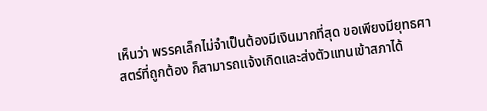เห็นว่า พรรคเล็กไม่จำเป็นต้องมีเงินมากที่สุด ขอเพียงมียุทธศาสตร์ที่ถูกต้อง ก็สามารถแจ้งเกิดและส่งตัวแทนเข้าสภาได้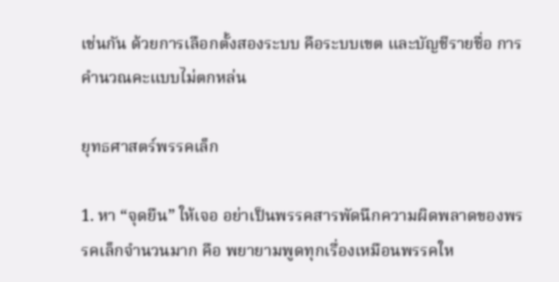เช่นกัน ด้วยการเลือกตั้งสองระบบ คือระบบเขต และบัญชีรายชื่อ การคำนวณคะแบบไม่ตกหล่น

ยุทธศาสตร์พรรคเล็ก

1. หา “จุดยืน” ให้เจอ อย่าเป็นพรรคสารพัดนึกความผิดพลาดของพรรคเล็กจำนวนมาก คือ พยายามพูดทุกเรื่องเหมือนพรรคให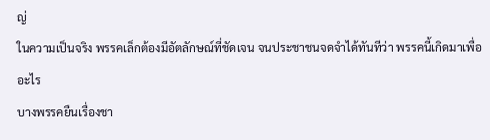ญ่
ในความเป็นจริง พรรคเล็กต้องมีอัตลักษณ์ที่ชัดเจน จนประชาชนจดจำได้ทันทีว่า พรรคนี้เกิดมาเพื่ออะไร
บางพรรคยืนเรื่องชา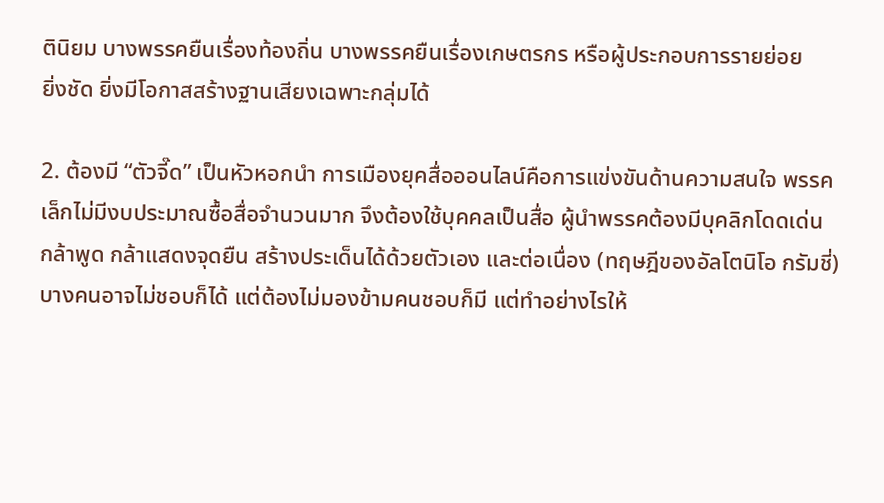ตินิยม บางพรรคยืนเรื่องท้องถิ่น บางพรรคยืนเรื่องเกษตรกร หรือผู้ประกอบการรายย่อย
ยิ่งชัด ยิ่งมีโอกาสสร้างฐานเสียงเฉพาะกลุ่มได้

2. ต้องมี “ตัวจี๊ด” เป็นหัวหอกนำ การเมืองยุคสื่อออนไลน์คือการแข่งขันด้านความสนใจ พรรคเล็กไม่มีงบประมาณซื้อสื่อจำนวนมาก จึงต้องใช้บุคคลเป็นสื่อ ผู้นำพรรคต้องมีบุคลิกโดดเด่น กล้าพูด กล้าแสดงจุดยืน สร้างประเด็นได้ด้วยตัวเอง และต่อเนื่อง (ทฤษฎีของอัลโตนิโอ กรัมชี่)
บางคนอาจไม่ชอบก็ได้ แต่ต้องไม่มองข้ามคนชอบก็มี แต่ทำอย่างไรให้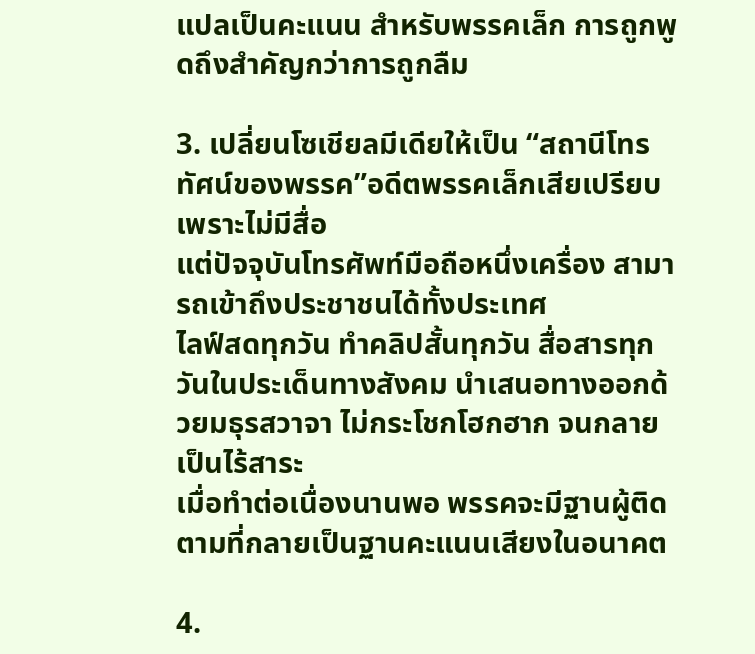แปลเป็นคะแนน สำหรับพรรคเล็ก การถูกพูดถึงสำคัญกว่าการถูกลืม

3. เปลี่ยนโซเชียลมีเดียให้เป็น “สถานีโทรทัศน์ของพรรค”อดีตพรรคเล็กเสียเปรียบเพราะไม่มีสื่อ
แต่ปัจจุบันโทรศัพท์มือถือหนึ่งเครื่อง สามารถเข้าถึงประชาชนได้ทั้งประเทศ
ไลฟ์สดทุกวัน ทำคลิปสั้นทุกวัน สื่อสารทุกวันในประเด็นทางสังคม นำเสนอทางออกด้วยมธุรสวาจา ไม่กระโชกโฮกฮาก จนกลายเป็นไร้สาระ
เมื่อทำต่อเนื่องนานพอ พรรคจะมีฐานผู้ติดตามที่กลายเป็นฐานคะแนนเสียงในอนาคต

4.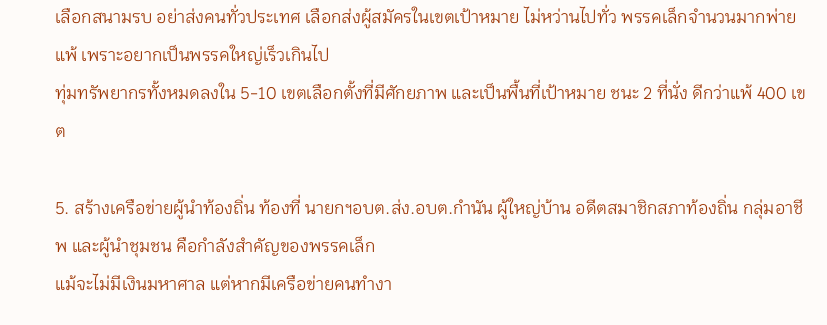เลือกสนามรบ อย่าส่งคนทั่วประเทศ เลือกส่งผู้สมัครในเขตเป้าหมาย ไม่หว่านไปทั่ว พรรคเล็กจำนวนมากพ่ายแพ้ เพราะอยากเป็นพรรคใหญ่เร็วเกินไป
ทุ่มทรัพยากรทั้งหมดลงใน 5-10 เขตเลือกตั้งที่มีศักยภาพ และเป็นพื้นที่เป้าหมาย ชนะ 2 ที่นั่ง ดีกว่าแพ้ 400 เขต

5. สร้างเครือข่ายผู้นำท้องถิ่น ท้องที่ นายกฯอบต.ส่ง.อบต.กำนัน ผู้ใหญ่บ้าน อดีตสมาชิกสภาท้องถิ่น กลุ่มอาชีพ และผู้นำชุมชน คือกำลังสำคัญของพรรคเล็ก
แม้จะไม่มีเงินมหาศาล แต่หากมีเครือข่ายคนทำงา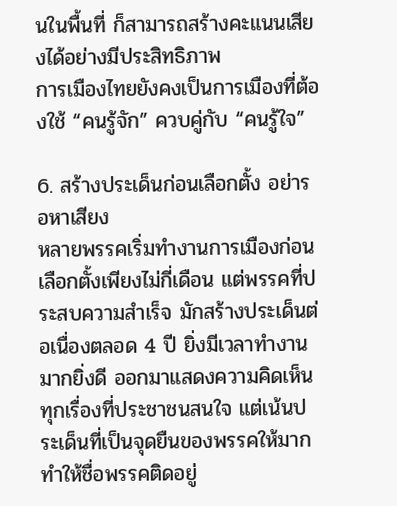นในพื้นที่ ก็สามารถสร้างคะแนนเสียงได้อย่างมีประสิทธิภาพ
การเมืองไทยยังคงเป็นการเมืองที่ต้องใช้ “คนรู้จัก” ควบคู่กับ “คนรู้ใจ”

6. สร้างประเด็นก่อนเลือกตั้ง อย่ารอหาเสียง
หลายพรรคเริ่มทำงานการเมืองก่อนเลือกตั้งเพียงไม่กี่เดือน แต่พรรคที่ประสบความสำเร็จ มักสร้างประเด็นต่อเนื่องตลอด 4 ปี ยิ่งมีเวลาทำงานมากยิ่งดี ออกมาแสดงความคิดเห็นทุกเรื่องที่ประชาชนสนใจ แต่เน้นประเด็นที่เป็นจุดยืนของพรรคให้มาก ทำให้ชื่อพรรคติดอยู่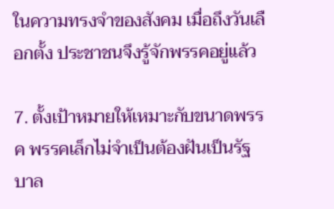ในความทรงจำของสังคม เมื่อถึงวันเลือกตั้ง ประชาชนจึงรู้จักพรรคอยู่แล้ว

7. ตั้งเป้าหมายให้เหมาะกับขนาดพรรค พรรคเล็กไม่จำเป็นต้องฝันเป็นรัฐบาล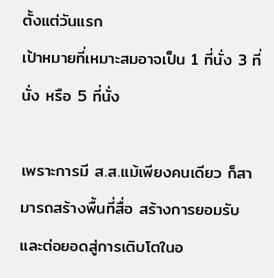ตั้งแต่วันแรก
เป้าหมายที่เหมาะสมอาจเป็น 1 ที่นั่ง 3 ที่นั่ง หรือ 5 ที่นั่ง

เพราะการมี ส.ส.แม้เพียงคนเดียว ก็สามารถสร้างพื้นที่สื่อ สร้างการยอมรับ และต่อยอดสู่การเติบโตในอ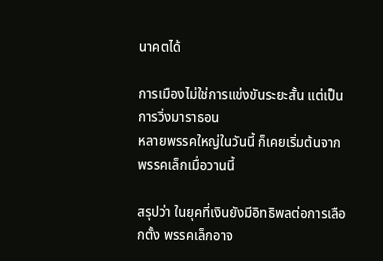นาคตได้

การเมืองไม่ใช่การแข่งขันระยะสั้น แต่เป็นการวิ่งมาราธอน
หลายพรรคใหญ่ในวันนี้ ก็เคยเริ่มต้นจากพรรคเล็กเมื่อวานนี้

สรุปว่า ในยุคที่เงินยังมีอิทธิพลต่อการเลือกตั้ง พรรคเล็กอาจ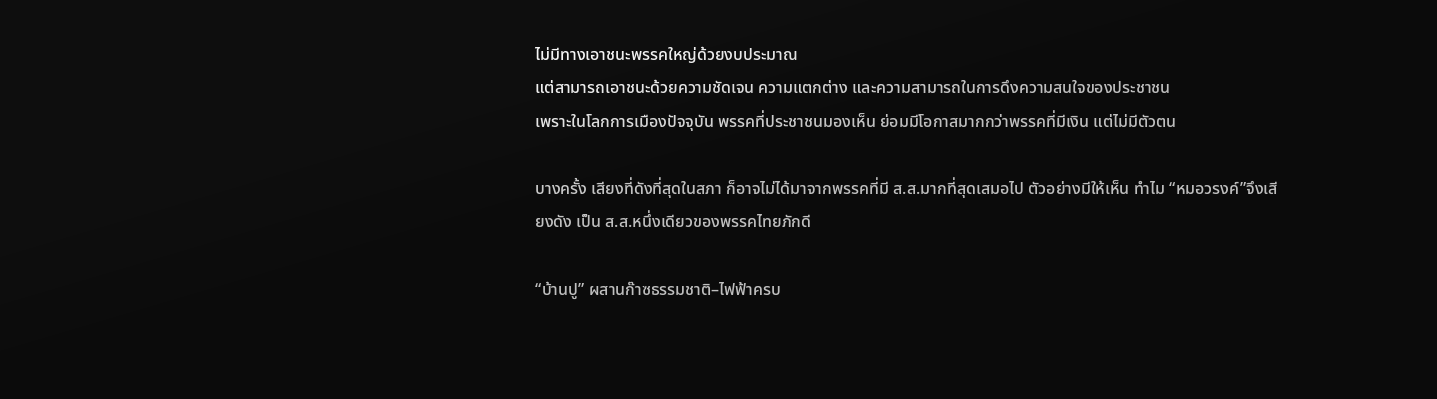ไม่มีทางเอาชนะพรรคใหญ่ด้วยงบประมาณ
แต่สามารถเอาชนะด้วยความชัดเจน ความแตกต่าง และความสามารถในการดึงความสนใจของประชาชน
เพราะในโลกการเมืองปัจจุบัน พรรคที่ประชาชนมองเห็น ย่อมมีโอกาสมากกว่าพรรคที่มีเงิน แต่ไม่มีตัวตน

บางครั้ง เสียงที่ดังที่สุดในสภา ก็อาจไม่ได้มาจากพรรคที่มี ส.ส.มากที่สุดเสมอไป ตัวอย่างมีให้เห็น ทำไม “หมอวรงค์”จึงเสียงดัง เป็น ส.ส.หนึ่งเดียวของพรรคไทยภักดี

“บ้านปู” ผสานก๊าซธรรมชาติ–ไฟฟ้าครบ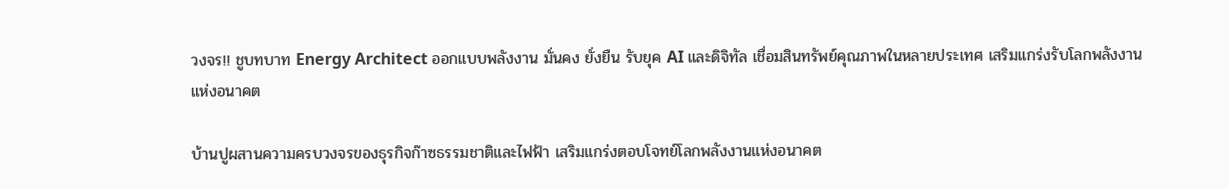วงจร!! ชูบทบาท Energy Architect ออกแบบพลังงาน มั่นคง ยั่งยืน รับยุค AI และดิจิทัล เชื่อมสินทรัพย์คุณภาพในหลายประเทศ เสริมแกร่งรับโลกพลังงานแห่งอนาคต

บ้านปูผสานความครบวงจรของธุรกิจก๊าซธรรมชาติและไฟฟ้า เสริมแกร่งตอบโจทย์โลกพลังงานแห่งอนาคต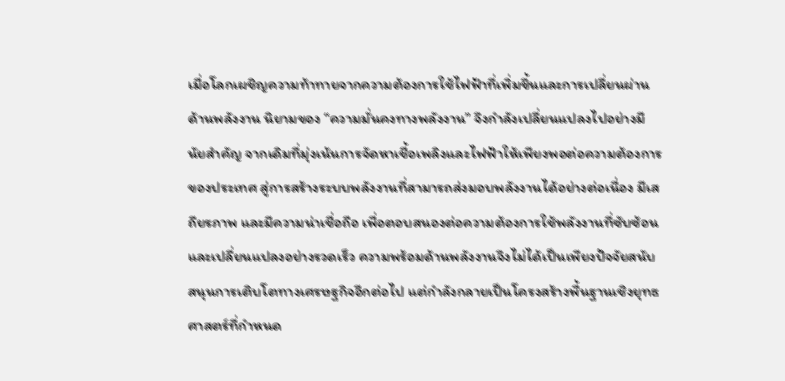เมื่อโลกเผชิญความท้าทายจากความต้องการใช้ไฟฟ้าที่เพิ่มขึ้นและการเปลี่ยนผ่านด้านพลังงาน นิยามของ “ความมั่นคงทางพลังงาน” จึงกำลังเปลี่ยนแปลงไปอย่างมีนัยสำคัญ จากเดิมที่มุ่งเน้นการจัดหาเชื้อเพลิงและไฟฟ้าให้เพียงพอต่อความต้องการของประเทศ สู่การสร้างระบบพลังงานที่สามารถส่งมอบพลังงานได้อย่างต่อเนื่อง มีเสถียรภาพ และมีความน่าเชื่อถือ เพื่อตอบสนองต่อความต้องการใช้พลังงานที่ซับซ้อนและเปลี่ยนแปลงอย่างรวดเร็ว ความพร้อมด้านพลังงานจึงไม่ได้เป็นเพียงปัจจัยสนับสนุนการเติบโตทางเศรษฐกิจอีกต่อไป แต่กำลังกลายเป็นโครงสร้างพื้นฐานเชิงยุทธศาสตร์ที่กำหนด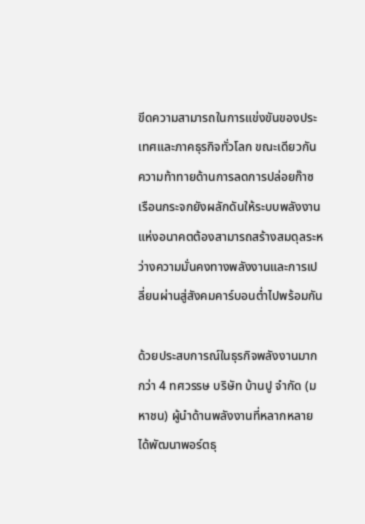ขีดความสามารถในการแข่งขันของประเทศและภาคธุรกิจทั่วโลก ขณะเดียวกันความท้าทายด้านการลดการปล่อยก๊าซเรือนกระจกยังผลักดันให้ระบบพลังงานแห่งอนาคตต้องสามารถสร้างสมดุลระหว่างความมั่นคงทางพลังงานและการเปลี่ยนผ่านสู่สังคมคาร์บอนต่ำไปพร้อมกัน

ด้วยประสบการณ์ในธุรกิจพลังงานมากกว่า 4 ทศวรรษ บริษัท บ้านปู จำกัด (มหาชน) ผู้นำด้านพลังงานที่หลากหลาย ได้พัฒนาพอร์ตธุ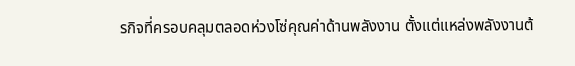รกิจที่ครอบคลุมตลอดห่วงโซ่คุณค่าด้านพลังงาน ตั้งแต่แหล่งพลังงานต้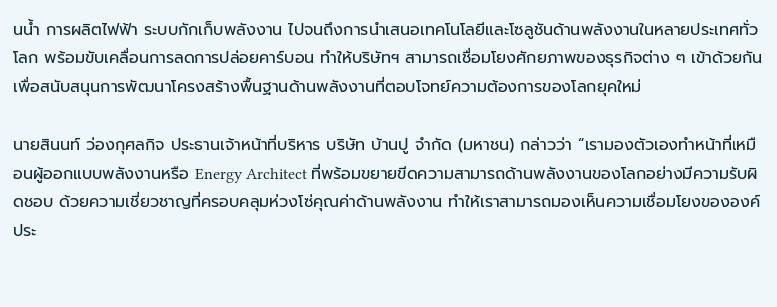นน้ำ การผลิตไฟฟ้า ระบบกักเก็บพลังงาน ไปจนถึงการนำเสนอเทคโนโลยีและโซลูชันด้านพลังงานในหลายประเทศทั่วโลก พร้อมขับเคลื่อนการลดการปล่อยคาร์บอน ทำให้บริษัทฯ สามารถเชื่อมโยงศักยภาพของธุรกิจต่าง ๆ เข้าด้วยกัน เพื่อสนับสนุนการพัฒนาโครงสร้างพื้นฐานด้านพลังงานที่ตอบโจทย์ความต้องการของโลกยุคใหม่

นายสินนท์ ว่องกุศลกิจ ประธานเจ้าหน้าที่บริหาร บริษัท บ้านปู จำกัด (มหาชน) กล่าวว่า “เรามองตัวเองทำหน้าที่เหมือนผู้ออกแบบพลังงานหรือ Energy Architect ที่พร้อมขยายขีดความสามารถด้านพลังงานของโลกอย่างมีความรับผิดชอบ ด้วยความเชี่ยวชาญที่ครอบคลุมห่วงโซ่คุณค่าด้านพลังงาน ทำให้เราสามารถมองเห็นความเชื่อมโยงขององค์ประ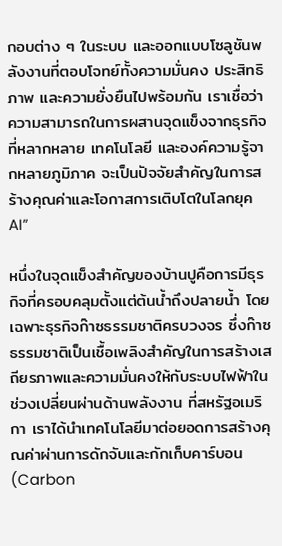กอบต่าง ๆ ในระบบ และออกแบบโซลูชันพลังงานที่ตอบโจทย์ทั้งความมั่นคง ประสิทธิภาพ และความยั่งยืนไปพร้อมกัน เราเชื่อว่าความสามารถในการผสานจุดแข็งจากธุรกิจที่หลากหลาย เทคโนโลยี และองค์ความรู้จากหลายภูมิภาค จะเป็นปัจจัยสำคัญในการสร้างคุณค่าและโอกาสการเติบโตในโลกยุค AI”

หนึ่งในจุดแข็งสำคัญของบ้านปูคือการมีธุรกิจที่ครอบคลุมตั้งแต่ต้นน้ำถึงปลายน้ำ โดยเฉพาะธุรกิจก๊าซธรรมชาติครบวงจร ซึ่งก๊าซธรรมชาติเป็นเชื้อเพลิงสำคัญในการสร้างเสถียรภาพและความมั่นคงให้กับระบบไฟฟ้าในช่วงเปลี่ยนผ่านด้านพลังงาน ที่สหรัฐอเมริกา เราได้นำเทคโนโลยีมาต่อยอดการสร้างคุณค่าผ่านการดักจับและกักเก็บคาร์บอน (Carbon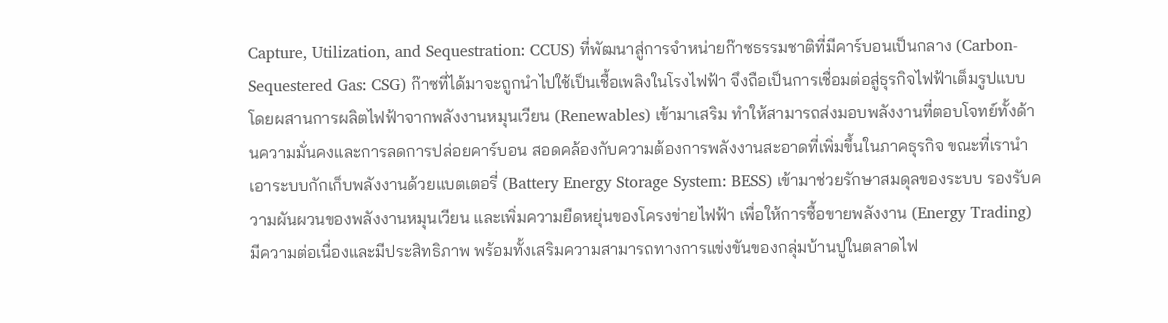Capture, Utilization, and Sequestration: CCUS) ที่พัฒนาสู่การจำหน่ายก๊าซธรรมชาติที่มีคาร์บอนเป็นกลาง (Carbon-Sequestered Gas: CSG) ก๊าซที่ได้มาจะถูกนำไปใช้เป็นเชื้อเพลิงในโรงไฟฟ้า จึงถือเป็นการเชื่อมต่อสู่ธุรกิจไฟฟ้าเต็มรูปแบบ โดยผสานการผลิตไฟฟ้าจากพลังงานหมุนเวียน (Renewables) เข้ามาเสริม ทำให้สามารถส่งมอบพลังงานที่ตอบโจทย์ทั้งด้านความมั่นคงและการลดการปล่อยคาร์บอน สอดคล้องกับความต้องการพลังงานสะอาดที่เพิ่มขึ้นในภาคธุรกิจ ขณะที่เรานำเอาระบบกักเก็บพลังงานด้วยแบตเตอรี่ (Battery Energy Storage System: BESS) เข้ามาช่วยรักษาสมดุลของระบบ รองรับความผันผวนของพลังงานหมุนเวียน และเพิ่มความยืดหยุ่นของโครงข่ายไฟฟ้า เพื่อให้การซื้อขายพลังงาน (Energy Trading) มีความต่อเนื่องและมีประสิทธิภาพ พร้อมทั้งเสริมความสามารถทางการแข่งขันของกลุ่มบ้านปูในตลาดไฟ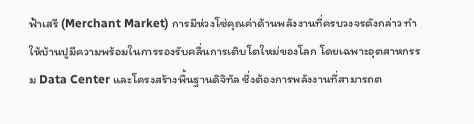ฟ้าเสรี (Merchant Market) การมีห่วงโซ่คุณค่าด้านพลังงานที่ครบวงจรดังกล่าว ทำให้บ้านปูมีความพร้อมในการรองรับคลื่นการเติบโตใหม่ของโลก โดยเฉพาะอุตสาหกรรม Data Center และโครงสร้างพื้นฐานดิจิทัล ซึ่งต้องการพลังงานที่สามารถต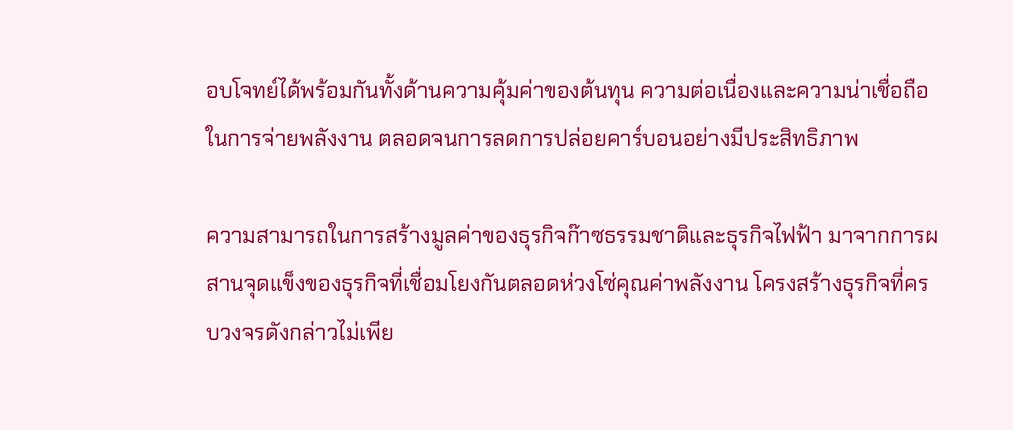อบโจทย์ได้พร้อมกันทั้งด้านความคุ้มค่าของต้นทุน ความต่อเนื่องและความน่าเชื่อถือในการจ่ายพลังงาน ตลอดจนการลดการปล่อยคาร์บอนอย่างมีประสิทธิภาพ

ความสามารถในการสร้างมูลค่าของธุรกิจก๊าซธรรมชาติและธุรกิจไฟฟ้า มาจากการผสานจุดแข็งของธุรกิจที่เชื่อมโยงกันตลอดห่วงโซ่คุณค่าพลังงาน โครงสร้างธุรกิจที่ครบวงจรดังกล่าวไม่เพีย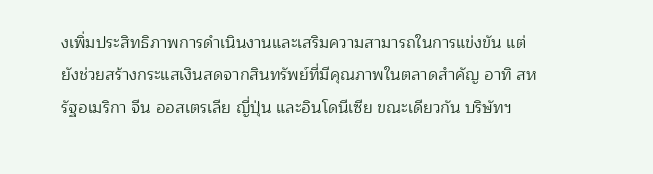งเพิ่มประสิทธิภาพการดำเนินงานและเสริมความสามารถในการแข่งขัน แต่ยังช่วยสร้างกระแสเงินสดจากสินทรัพย์ที่มีคุณภาพในตลาดสำคัญ อาทิ สหรัฐอเมริกา จีน ออสเตรเลีย ญี่ปุ่น และอินโดนีเซีย ขณะเดียวกัน บริษัทฯ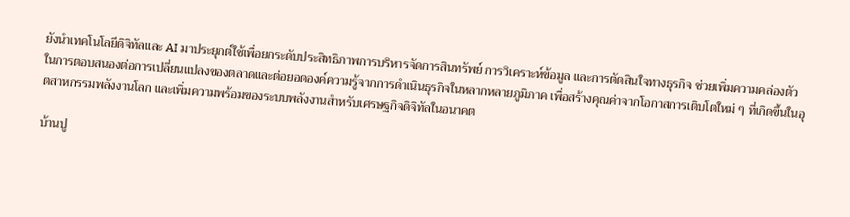ยังนำเทคโนโลยีดิจิทัลและ AI มาประยุกต์ใช้เพื่อยกระดับประสิทธิภาพการบริหารจัดการสินทรัพย์ การวิเคราะห์ข้อมูล และการตัดสินใจทางธุรกิจ ช่วยเพิ่มความคล่องตัวในการตอบสนองต่อการเปลี่ยนแปลงของตลาดและต่อยอดองค์ความรู้จากการดำเนินธุรกิจในหลากหลายภูมิภาค เพื่อสร้างคุณค่าจากโอกาสการเติบโตใหม่ ๆ ที่เกิดขึ้นในอุตสาหกรรมพลังงานโลก และเพิ่มความพร้อมของระบบพลังงานสำหรับเศรษฐกิจดิจิทัลในอนาคต

บ้านปู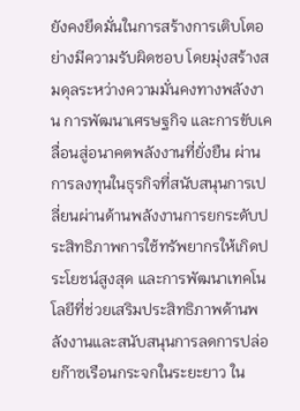ยังคงยึดมั่นในการสร้างการเติบโตอย่างมีความรับผิดชอบ โดยมุ่งสร้างสมดุลระหว่างความมั่นคงทางพลังงาน การพัฒนาเศรษฐกิจ และการขับเคลื่อนสู่อนาคตพลังงานที่ยั่งยืน ผ่านการลงทุนในธุรกิจที่สนับสนุนการเปลี่ยนผ่านด้านพลังงานการยกระดับประสิทธิภาพการใช้ทรัพยากรให้เกิดประโยชน์สูงสุด และการพัฒนาเทคโนโลยีที่ช่วยเสริมประสิทธิภาพด้านพลังงานและสนับสนุนการลดการปล่อยก๊าซเรือนกระจกในระยะยาว ใน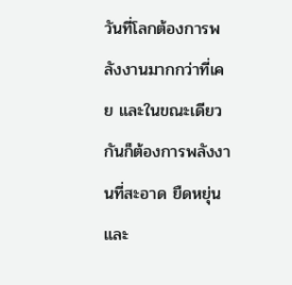วันที่โลกต้องการพลังงานมากกว่าที่เคย และในขณะเดียวกันก็ต้องการพลังงานที่สะอาด ยืดหยุ่น และ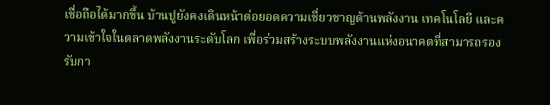เชื่อถือได้มากขึ้น บ้านปูยังคงเดินหน้าต่อยอดความเชี่ยวชาญด้านพลังงาน เทคโนโลยี และความเข้าใจในตลาดพลังงานระดับโลก เพื่อร่วมสร้างระบบพลังงานแห่งอนาคตที่สามารถรองรับกา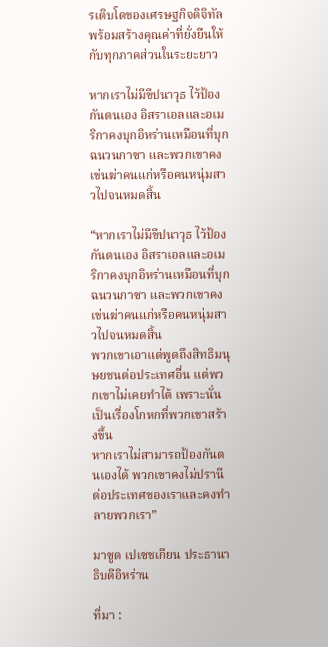รเติบโตของเศรษฐกิจดิจิทัล พร้อมสร้างคุณค่าที่ยั่งยืนให้กับทุกภาคส่วนในระยะยาว

หากเราไม่มีขีปนาวุธ ไว้ป้องกันตนเอง อิสราเอลและอเมริกาคงบุกอิหร่านเหมือนที่บุกฉนวนกาซา และพวกเขาคงเข่นฆ่าคนแก่หรือคนหนุ่มสาวไปจนหมดสิ้น

“หากเราไม่มีขีปนาวุธ ไว้ป้องกันตนเอง อิสราเอลและอเมริกาคงบุกอิหร่านเหมือนที่บุกฉนวนกาซา และพวกเขาคงเข่นฆ่าคนแก่หรือคนหนุ่มสาวไปจนหมดสิ้น
พวกเขาเอาแต่พูดถึงสิทธิมนุษยชนต่อประเทศอื่น แต่พวกเขาไม่เคยทำได้ เพราะนั่นเป็นเรื่องโกหกที่พวกเขาสร้างขึ้น
หากเราไม่สามารถป้องกันตนเองได้ พวกเขาคงไม่ปรานีต่อประเทศของเราและคงทำลายพวกเรา”

มาซูด เปเซชเกียน ประธานาธิบดีอิหร่าน

ที่มา :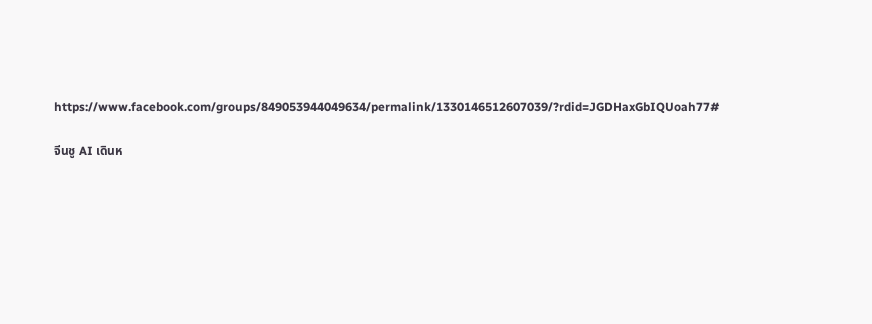https://www.facebook.com/groups/849053944049634/permalink/1330146512607039/?rdid=JGDHaxGbIQUoah77#

จีนชู AI เดินห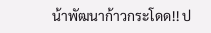น้าพัฒนาก้าวกระโดด!! ป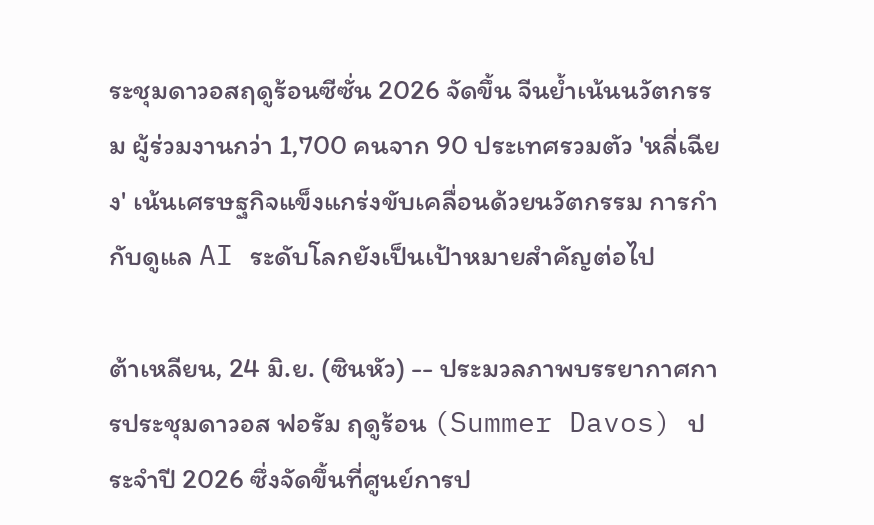ระชุมดาวอสฤดูร้อนซีซั่น 2026 จัดขึ้น จีนย้ำเน้นนวัตกรรม ผู้ร่วมงานกว่า 1,700 คนจาก 90 ประเทศรวมตัว 'หลี่เฉียง' เน้นเศรษฐกิจแข็งแกร่งขับเคลื่อนด้วยนวัตกรรม การกำกับดูแล AI ระดับโลกยังเป็นเป้าหมายสำคัญต่อไป

ต้าเหลียน, 24 มิ.ย. (ซินหัว) -- ประมวลภาพบรรยากาศการประชุมดาวอส ฟอรัม ฤดูร้อน (Summer Davos) ประจำปี 2026 ซึ่งจัดขึ้นที่ศูนย์การป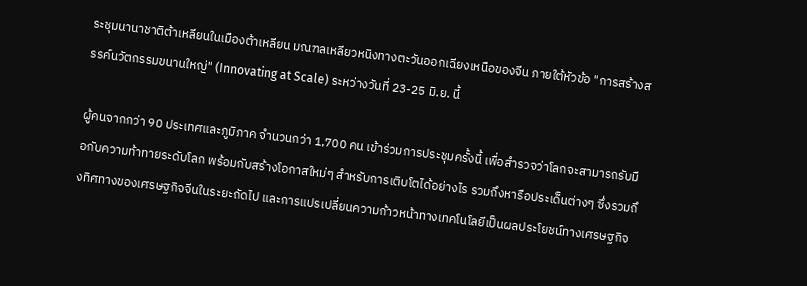ระชุมนานาชาติต้าเหลียนในเมืองต้าเหลียน มณฑลเหลียวหนิงทางตะวันออกเฉียงเหนือของจีน ภายใต้หัวข้อ "การสร้างสรรค์นวัตกรรมขนานใหญ่" (Innovating at Scale) ระหว่างวันที่ 23-25 มิ.ย. นี้

ผู้คนจากกว่า 90 ประเทศและภูมิภาค จำนวนกว่า 1,700 คน เข้าร่วมการประชุมครั้งนี้ เพื่อสำรวจว่าโลกจะสามารถรับมือกับความท้าทายระดับโลก พร้อมกับสร้างโอกาสใหม่ๆ สำหรับการเติบโตได้อย่างไร รวมถึงหารือประเด็นต่างๆ ซึ่งรวมถึงทิศทางของเศรษฐกิจจีนในระยะถัดไป และการแปรเปลี่ยนความก้าวหน้าทางเทคโนโลยีเป็นผลประโยชน์ทางเศรษฐกิจ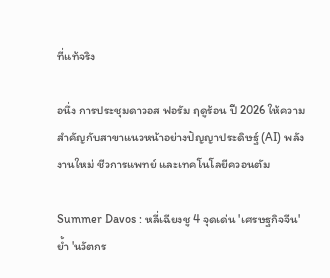ที่แท้จริง

อนึ่ง การประชุมดาวอส ฟอรัม ฤดูร้อน ปี 2026 ให้ความสำคัญกับสาขาแนวหน้าอย่างปัญญาประดิษฐ์ (AI) พลังงานใหม่ ชีวการแพทย์ และเทคโนโลยีควอนตัม

Summer Davos : หลี่เฉียงชู 4 จุดเด่น 'เศรษฐกิจจีน' ย้ำ 'นวัตกร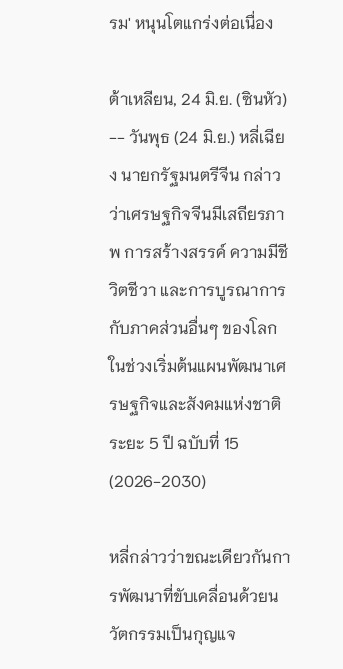รม' หนุนโตแกร่งต่อเนื่อง

ต้าเหลียน, 24 มิ.ย. (ซินหัว) -- วันพุธ (24 มิ.ย.) หลี่เฉียง นายกรัฐมนตรีจีน กล่าวว่าเศรษฐกิจจีนมีเสถียรภาพ การสร้างสรรค์ ความมีชีวิตชีวา และการบูรณาการกับภาคส่วนอื่นๆ ของโลกในช่วงเริ่มต้นแผนพัฒนาเศรษฐกิจและสังคมแห่งชาติ ระยะ 5 ปี ฉบับที่ 15 (2026-2030)

หลี่กล่าวว่าขณะเดียวกันการพัฒนาที่ขับเคลื่อนด้วยนวัตกรรมเป็นกุญแจ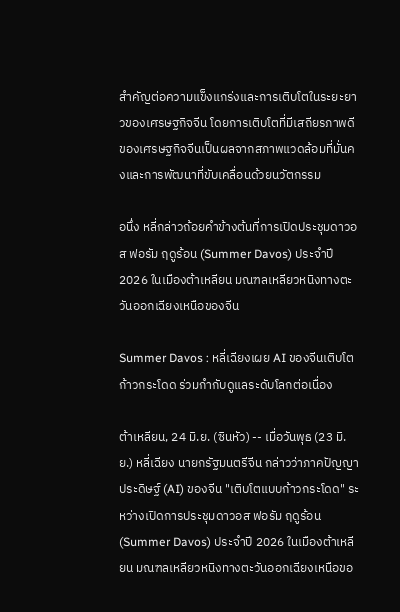สำคัญต่อความแข็งแกร่งและการเติบโตในระยะยาวของเศรษฐกิจจีน โดยการเติบโตที่มีเสถียรภาพดีของเศรษฐกิจจีนเป็นผลจากสภาพแวดล้อมที่มั่นคงและการพัฒนาที่ขับเคลื่อนด้วยนวัตกรรม

อนึ่ง หลี่กล่าวถ้อยคำข้างต้นที่การเปิดประชุมดาวอส ฟอรัม ฤดูร้อน (Summer Davos) ประจำปี 2026 ในเมืองต้าเหลียน มณฑลเหลียวหนิงทางตะวันออกเฉียงเหนือของจีน

Summer Davos : หลี่เฉียงเผย AI ของจีนเติบโตก้าวกระโดด ร่วมกำกับดูแลระดับโลกต่อเนื่อง

ต้าเหลียน, 24 มิ.ย. (ซินหัว) -- เมื่อวันพุธ (23 มิ.ย.) หลี่เฉียง นายกรัฐมนตรีจีน กล่าวว่าภาคปัญญาประดิษฐ์ (AI) ของจีน "เติบโตแบบก้าวกระโดด" ระหว่างเปิดการประชุมดาวอส ฟอรัม ฤดูร้อน (Summer Davos) ประจำปี 2026 ในเมืองต้าเหลียน มณฑลเหลียวหนิงทางตะวันออกเฉียงเหนือขอ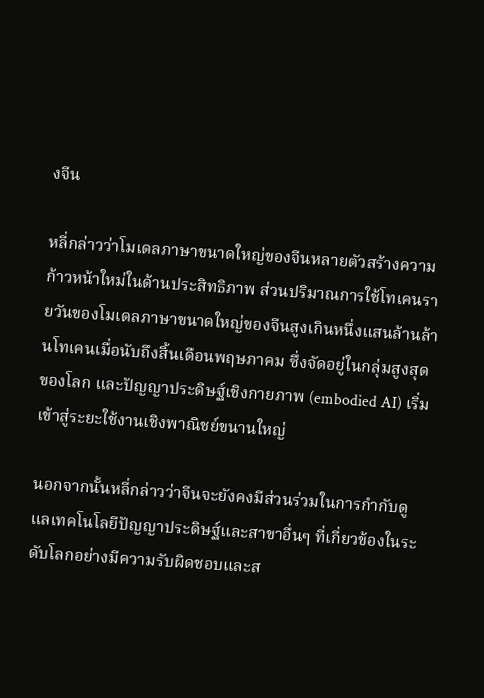งจีน

หลี่กล่าวว่าโมเดลภาษาขนาดใหญ่ของจีนหลายตัวสร้างความก้าวหน้าใหม่ในด้านประสิทธิภาพ ส่วนปริมาณการใช้โทเคนรายวันของโมเดลภาษาขนาดใหญ่ของจีนสูงเกินหนึ่งแสนล้านล้านโทเคนเมื่อนับถึงสิ้นเดือนพฤษภาคม ซึ่งจัดอยู่ในกลุ่มสูงสุดของโลก และปัญญาประดิษฐ์เชิงกายภาพ (embodied AI) เริ่มเข้าสู่ระยะใช้งานเชิงพาณิชย์ขนานใหญ่

นอกจากนั้นหลี่กล่าวว่าจีนจะยังคงมีส่วนร่วมในการกำกับดูแลเทคโนโลยีปัญญาประดิษฐ์และสาขาอื่นๆ ที่เกี่ยวข้องในระดับโลกอย่างมีความรับผิดชอบและส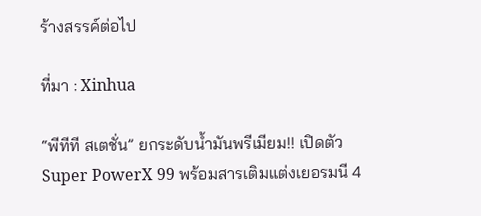ร้างสรรค์ต่อไป

ที่มา : Xinhua

“พีทีที สเตชั่น” ยกระดับน้ำมันพรีเมียม!! เปิดตัว Super PowerX 99 พร้อมสารเติมแต่งเยอรมนี 4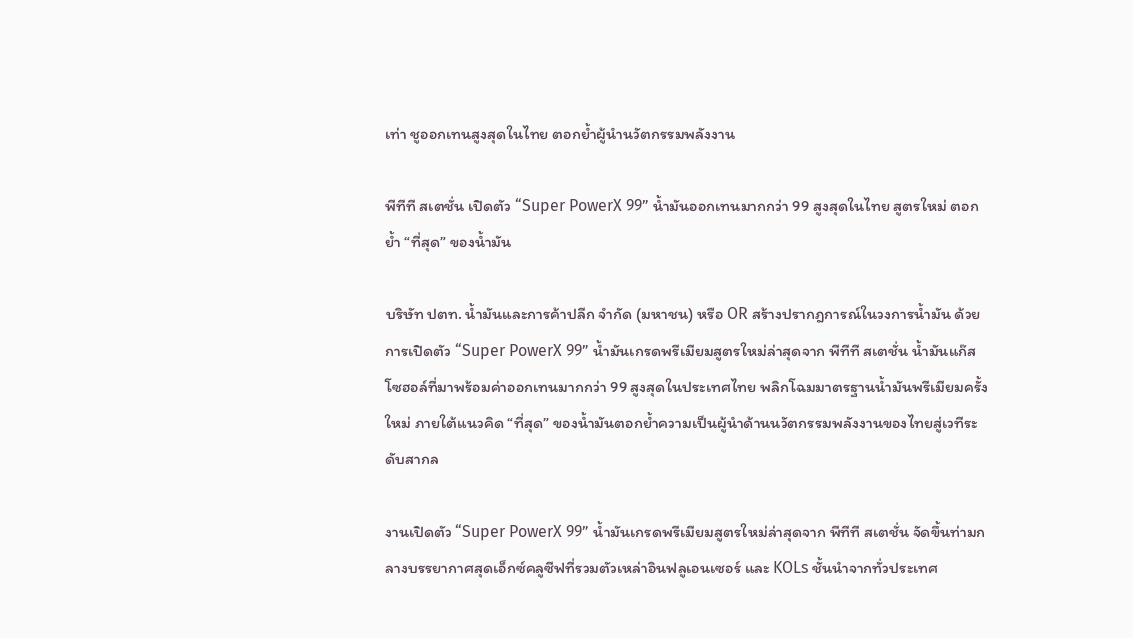เท่า ชูออกเทนสูงสุดในไทย ตอกย้ำผู้นำนวัตกรรมพลังงาน

พีทีที สเตชั่น เปิดตัว “Super PowerX 99” น้ำมันออกเทนมากกว่า 99 สูงสุดในไทย สูตรใหม่ ตอกย้ำ “ที่สุด” ของน้ำมัน

บริษัท ปตท. น้ำมันและการค้าปลีก จำกัด (มหาชน) หรือ OR สร้างปรากฎการณ์ในวงการน้ำมัน ด้วยการเปิดตัว “Super PowerX 99” น้ำมันเกรดพรีเมียมสูตรใหม่ล่าสุดจาก พีทีที สเตชั่น น้ำมันแก๊สโซฮอล์ที่มาพร้อมค่าออกเทนมากกว่า 99 สูงสุดในประเทศไทย พลิกโฉมมาตรฐานน้ำมันพรีเมียมครั้งใหม่ ภายใต้แนวคิด “ที่สุด” ของน้ำมันตอกย้ำความเป็นผู้นำด้านนวัตกรรมพลังงานของไทยสู่เวทีระดับสากล

งานเปิดตัว “Super PowerX 99” น้ำมันเกรดพรีเมียมสูตรใหม่ล่าสุดจาก พีทีที สเตชั่น จัดขึ้นท่ามกลางบรรยากาศสุดเอ็กซ์คลูซีฟที่รวมตัวเหล่าอินฟลูเอนเซอร์ และ KOLs ชั้นนำจากทั่วประเทศ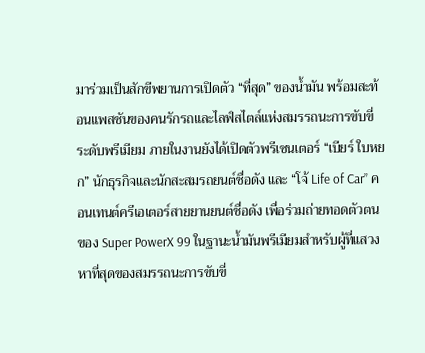มาร่วมเป็นสักขีพยานการเปิดตัว “ที่สุด” ของน้ำมัน พร้อมสะท้อนแพสชันของคนรักรถและไลฟ์สไตล์แห่งสมรรถนะการขับขี่ระดับพรีเมียม ภายในงานยังได้เปิดตัวพรีเซนเตอร์ “เบียร์ ใบหยก” นักธุรกิจและนักสะสมรถยนต์ชื่อดัง และ “โจ้ Life of Car” คอนเทนต์ครีเอเตอร์สายยานยนต์ชื่อดัง เพื่อร่วมถ่ายทอดตัวตนของ Super PowerX 99 ในฐานะน้ำมันพรีเมียมสำหรับผู้ที่แสวงหาที่สุดของสมรรถนะการขับขี่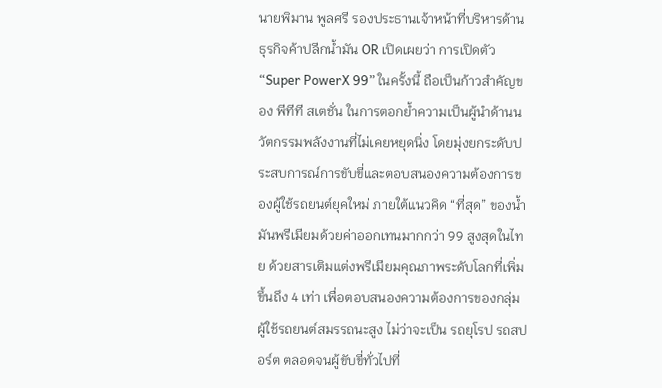นายพิมาน พูลศรี รองประธานเจ้าหน้าที่บริหารด้านธุรกิจค้าปลีกน้ำมัน OR เปิดเผยว่า การเปิดตัว “Super PowerX 99” ในครั้งนี้ ถือเป็นก้าวสำคัญของ พีทีที สเตชั่น ในการตอกย้ำความเป็นผู้นำด้านนวัตกรรมพลังงานที่ไม่เคยหยุดนิ่ง โดยมุ่งยกระดับประสบการณ์การขับขี่และตอบสนองความต้องการของผู้ใช้รถยนต์ยุคใหม่ ภายใต้แนวคิด “ที่สุด” ของน้ำมันพรีเมียมด้วยค่าออกเทนมากกว่า 99 สูงสุดในไทย ด้วยสารเติมแต่งพรีเมียมคุณภาพระดับโลกที่เพิ่มขึ้นถึง 4 เท่า เพื่อตอบสนองความต้องการของกลุ่มผู้ใช้รถยนต์สมรรถนะสูง ไม่ว่าจะเป็น รถยุโรป รถสปอร์ต ตลอดจนผู้ขับขี่ทั่วไปที่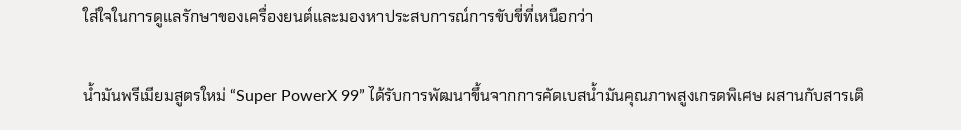ใส่ใจในการดูแลรักษาของเครื่องยนต์และมองหาประสบการณ์การขับขี่ที่เหนือกว่า

น้ำมันพรีเมียมสูตรใหม่ “Super PowerX 99” ได้รับการพัฒนาขึ้นจากการคัดเบสน้ำมันคุณภาพสูงเกรดพิเศษ ผสานกับสารเติ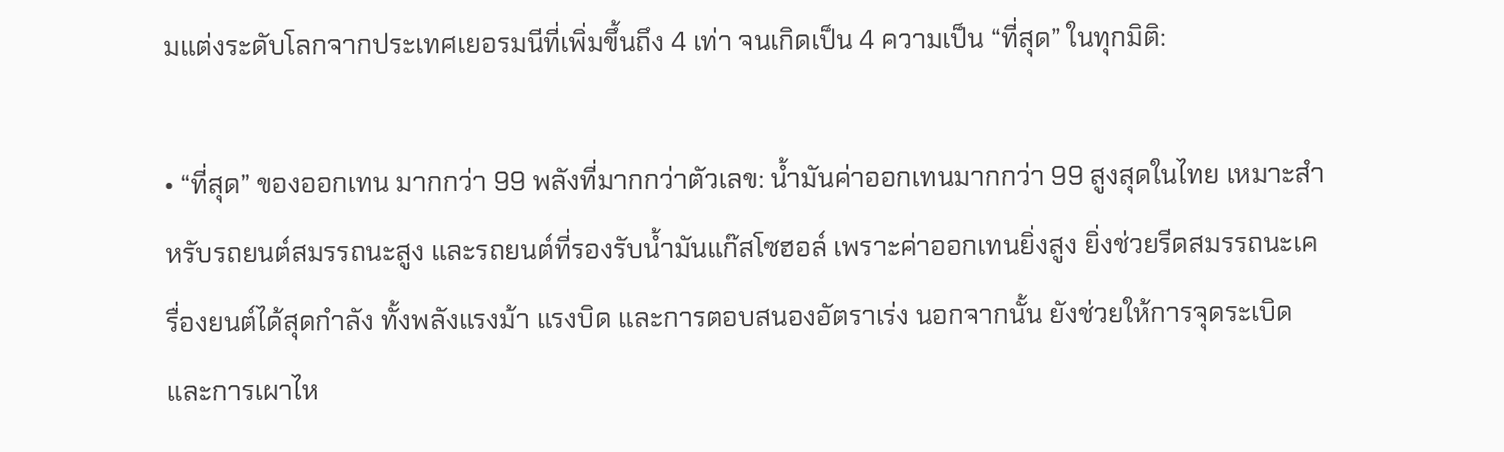มแต่งระดับโลกจากประเทศเยอรมนีที่เพิ่มขึ้นถึง 4 เท่า จนเกิดเป็น 4 ความเป็น “ที่สุด” ในทุกมิติ:

• “ที่สุด” ของออกเทน มากกว่า 99 พลังที่มากกว่าตัวเลข: น้ำมันค่าออกเทนมากกว่า 99 สูงสุดในไทย เหมาะสำหรับรถยนต์สมรรถนะสูง และรถยนต์ที่รองรับน้ำมันแก๊สโซฮอล์ เพราะค่าออกเทนยิ่งสูง ยิ่งช่วยรีดสมรรถนะเครื่องยนต์ได้สุดกำลัง ทั้งพลังแรงม้า แรงบิด และการตอบสนองอัตราเร่ง นอกจากนั้น ยังช่วยให้การจุดระเบิดและการเผาไห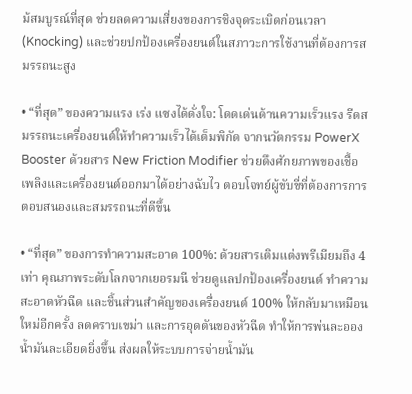ม้สมบูรณ์ที่สุด ช่วยลดความเสี่ยงของการชิงจุดระเบิดก่อนเวลา (Knocking) และช่วยปกป้องเครื่องยนต์ในสภาวะการใช้งานที่ต้องการสมรรถนะสูง

• “ที่สุด” ของความแรง เร่ง แซงได้ดั่งใจ: โดดเด่นด้านความเร็วแรง รีดสมรรถนะเครื่องยนต์ให้ทำความเร็วได้เต็มพิกัด จากนวัตกรรม PowerX Booster ด้วยสาร New Friction Modifier ช่วยดึงศักยภาพของเชื้อเพลิงและเครื่องยนต์ออกมาได้อย่างฉับไว ตอบโจทย์ผู้ขับขี่ที่ต้องการการตอบสนองและสมรรถนะที่ดีขึ้น

• “ที่สุด” ของการทำความสะอาด 100%: ด้วยสารเติมแต่งพรีเมียมถึง 4 เท่า คุณภาพระดับโลกจากเยอรมนี ช่วยดูแลปกป้องเครื่องยนต์ ทำความสะอาดหัวฉีด และชิ้นส่วนสำคัญของเครื่องยนต์ 100% ให้กลับมาเหมือนใหม่อีกครั้ง ลดคราบเขม่า และการอุดตันของหัวฉีด ทำให้การพ่นละอองน้ำมันละเอียดยิ่งขึ้น ส่งผลให้ระบบการจ่ายน้ำมัน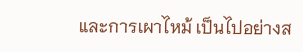และการเผาไหม้ เป็นไปอย่างส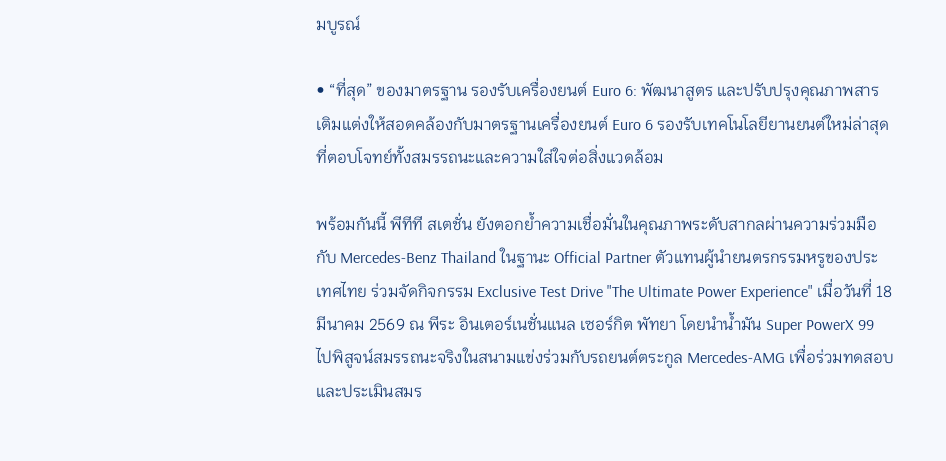มบูรณ์

• “ที่สุด” ของมาตรฐาน รองรับเครื่องยนต์ Euro 6: พัฒนาสูตร และปรับปรุงคุณภาพสารเติมแต่งให้สอดคล้องกับมาตรฐานเครื่องยนต์ Euro 6 รองรับเทคโนโลยียานยนต์ใหม่ล่าสุด ที่ตอบโจทย์ทั้งสมรรถนะและความใส่ใจต่อสิ่งแวดล้อม

พร้อมกันนี้ พีทีที สเตชั่น ยังตอกย้ำความเชื่อมั่นในคุณภาพระดับสากลผ่านความร่วมมือกับ Mercedes-Benz Thailand ในฐานะ Official Partner ตัวแทนผู้นำยนตรกรรมหรูของประเทศไทย ร่วมจัดกิจกรรม Exclusive Test Drive "The Ultimate Power Experience" เมื่อวันที่ 18 มีนาคม 2569 ณ พีระ อินเตอร์เนชั่นแนล เซอร์กิต พัทยา โดยนำน้ำมัน Super PowerX 99 ไปพิสูจน์สมรรถนะจริงในสนามแข่งร่วมกับรถยนต์ตระกูล Mercedes-AMG เพื่อร่วมทดสอบและประเมินสมร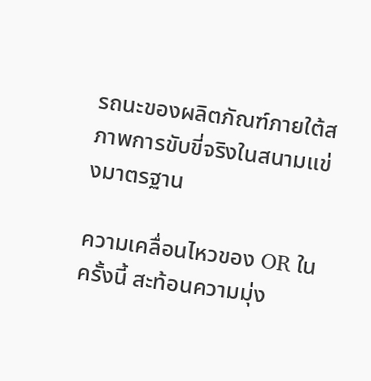รถนะของผลิตภัณฑ์ภายใต้สภาพการขับขี่จริงในสนามแข่งมาตรฐาน

ความเคลื่อนไหวของ OR ในครั้งนี้ สะท้อนความมุ่ง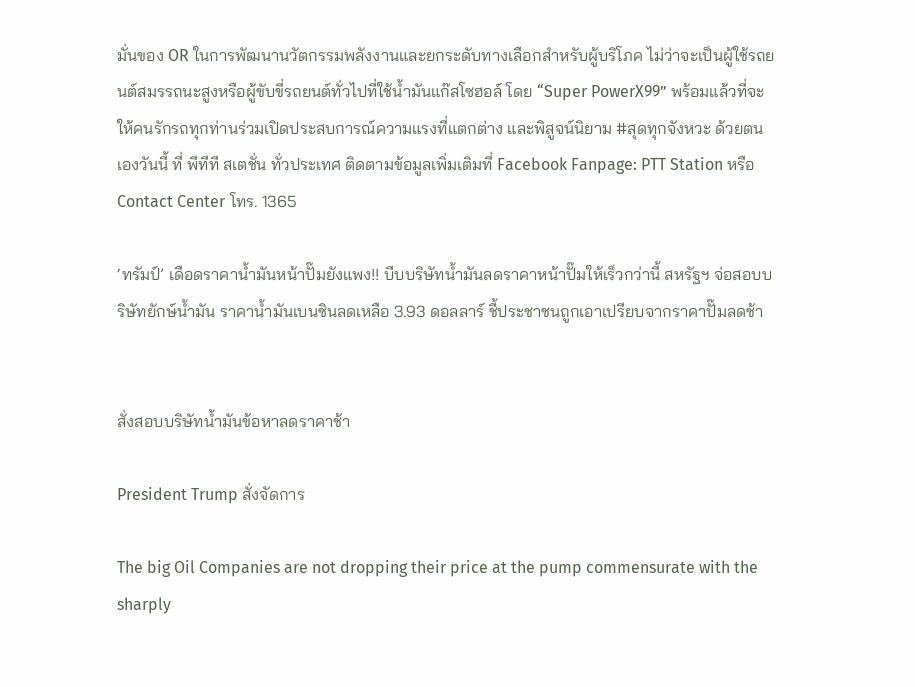มั่นของ OR ในการพัฒนานวัตกรรมพลังงานและยกระดับทางเลือกสำหรับผู้บริโภค ไม่ว่าจะเป็นผู้ใช้รถยนต์สมรรถนะสูงหรือผู้ขับขี่รถยนต์ทั่วไปที่ใช้น้ำมันแก๊สโซฮอล์ โดย “Super PowerX99” พร้อมแล้วที่จะให้คนรักรถทุกท่านร่วมเปิดประสบการณ์ความแรงที่แตกต่าง และพิสูจน์นิยาม #สุดทุกจังหวะ ด้วยตนเองวันนี้ ที่ พีทีที สเตชั่น ทั่วประเทศ ติดตามข้อมูลเพิ่มเติมที่ Facebook Fanpage: PTT Station หรือ Contact Center โทร. 1365

‘ทรัมป์’ เดือดราคาน้ำมันหน้าปั๊มยังแพง!! บีบบริษัทน้ำมันลดราคาหน้าปั๊มให้เร็วกว่านี้ สหรัฐฯ จ่อสอบบริษัทยักษ์น้ำมัน ราคาน้ำมันเบนซินลดเหลือ 3.93 ดอลลาร์ ชี้ประชาชนถูกเอาเปรียบจากราคาปั๊มลดช้า


สั่งสอบบริษัทน้ำมันข้อหาลดราคาช้า

President Trump สั่งจัดการ

The big Oil Companies are not dropping their price at the pump commensurate with the sharply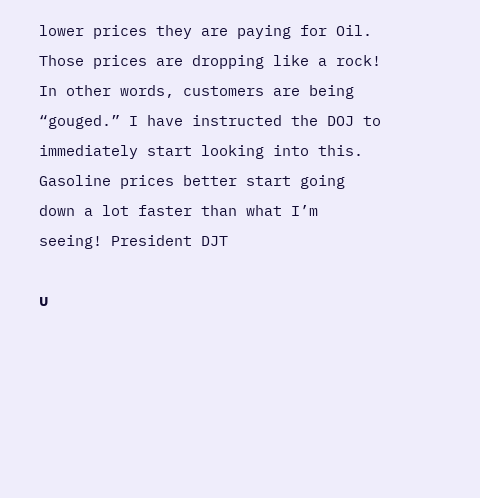lower prices they are paying for Oil. Those prices are dropping like a rock! In other words, customers are being “gouged.” I have instructed the DOJ to immediately start looking into this. Gasoline prices better start going down a lot faster than what I’m seeing! President DJT

บ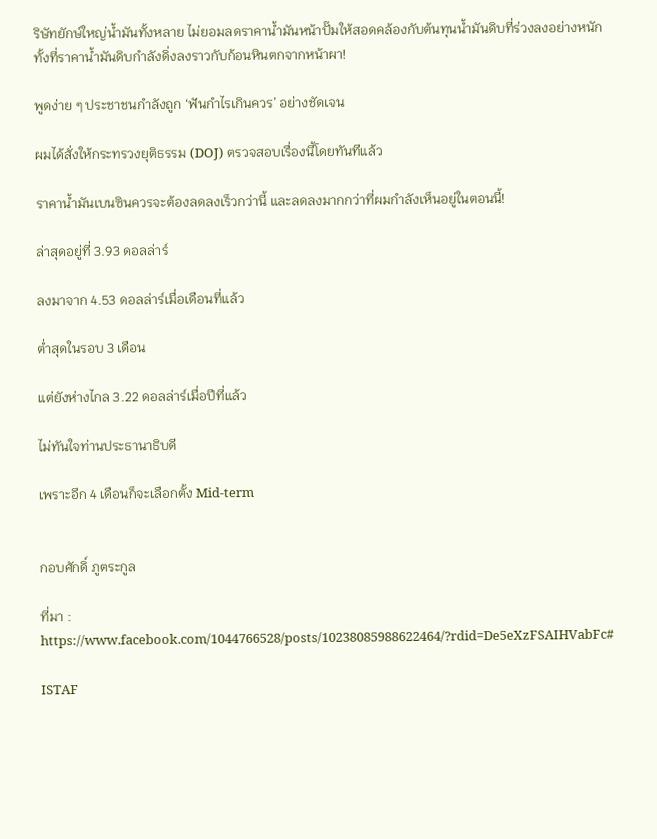ริษัทยักษ์ใหญ่น้ำมันทั้งหลาย ไม่ยอมลดราคาน้ำมันหน้าปั๊มให้สอดคล้องกับต้นทุนน้ำมันดิบที่ร่วงลงอย่างหนัก ทั้งที่ราคาน้ำมันดิบกำลังดิ่งลงราวกับก้อนหินตกจากหน้าผา!

พูดง่าย ๆ ประชาชนกำลังถูก ‘ฟันกำไรเกินควร’ อย่างชัดเจน

ผมได้สั่งให้กระทรวงยุติธรรม (DOJ) ตรวจสอบเรื่องนี้โดยทันทีแล้ว

ราคาน้ำมันเบนซินควรจะต้องลดลงเร็วกว่านี้ และลดลงมากกว่าที่ผมกำลังเห็นอยู่ในตอนนี้!

ล่าสุดอยู่ที่ 3.93 ดอลล่าร์

ลงมาจาก 4.53 ดอลล่าร์เมื่อเดือนที่แล้ว

ต่ำสุดในรอบ 3 เดือน

แต่ยังห่างไกล 3.22 ดอลล่าร์เมื่อปีที่แล้ว

ไม่ทันใจท่านประธานาธิบดี

เพราะอีก 4 เดือนก็จะเลือกตั้ง Mid-term


กอบศักดิ์ ภูตระกูล

ที่มา : https://www.facebook.com/1044766528/posts/10238085988622464/?rdid=De5eXzFSAIHVabFc#

ISTAF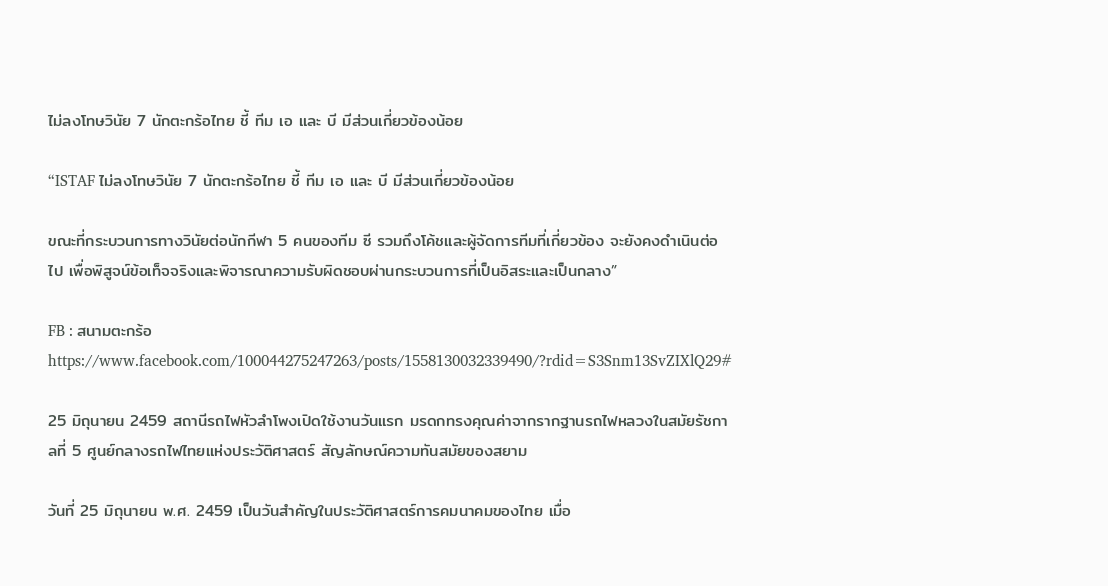ไม่ลงโทษวินัย 7 นักตะกร้อไทย ชี้ ทีม เอ และ บี มีส่วนเกี่ยวข้องน้อย

“ISTAF ไม่ลงโทษวินัย 7 นักตะกร้อไทย ชี้ ทีม เอ และ บี มีส่วนเกี่ยวข้องน้อย

ขณะที่กระบวนการทางวินัยต่อนักกีฬา 5 คนของทีม ซี รวมถึงโค้ชและผู้จัดการทีมที่เกี่ยวข้อง จะยังคงดำเนินต่อไป เพื่อพิสูจน์ข้อเท็จจริงและพิจารณาความรับผิดชอบผ่านกระบวนการที่เป็นอิสระและเป็นกลาง”

FB : สนามตะกร้อ
https://www.facebook.com/100044275247263/posts/1558130032339490/?rdid=S3Snm13SvZIXlQ29#

25 มิถุนายน 2459 สถานีรถไฟหัวลำโพงเปิดใช้งานวันแรก มรดกทรงคุณค่าจากรากฐานรถไฟหลวงในสมัยรัชกาลที่ 5 ศูนย์กลางรถไฟไทยแห่งประวัติศาสตร์ สัญลักษณ์ความทันสมัยของสยาม

วันที่ 25 มิถุนายน พ.ศ. 2459 เป็นวันสำคัญในประวัติศาสตร์การคมนาคมของไทย เมื่อ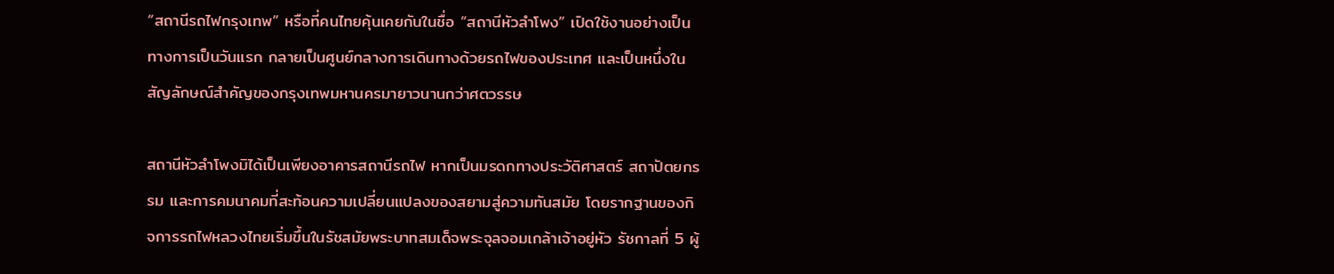“สถานีรถไฟกรุงเทพ” หรือที่คนไทยคุ้นเคยกันในชื่อ “สถานีหัวลำโพง” เปิดใช้งานอย่างเป็นทางการเป็นวันแรก กลายเป็นศูนย์กลางการเดินทางด้วยรถไฟของประเทศ และเป็นหนึ่งในสัญลักษณ์สำคัญของกรุงเทพมหานครมายาวนานกว่าศตวรรษ

สถานีหัวลำโพงมิได้เป็นเพียงอาคารสถานีรถไฟ หากเป็นมรดกทางประวัติศาสตร์ สถาปัตยกรรม และการคมนาคมที่สะท้อนความเปลี่ยนแปลงของสยามสู่ความทันสมัย โดยรากฐานของกิจการรถไฟหลวงไทยเริ่มขึ้นในรัชสมัยพระบาทสมเด็จพระจุลจอมเกล้าเจ้าอยู่หัว รัชกาลที่ 5 ผู้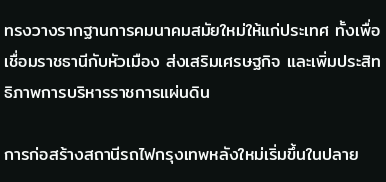ทรงวางรากฐานการคมนาคมสมัยใหม่ให้แก่ประเทศ ทั้งเพื่อเชื่อมราชธานีกับหัวเมือง ส่งเสริมเศรษฐกิจ และเพิ่มประสิทธิภาพการบริหารราชการแผ่นดิน

การก่อสร้างสถานีรถไฟกรุงเทพหลังใหม่เริ่มขึ้นในปลาย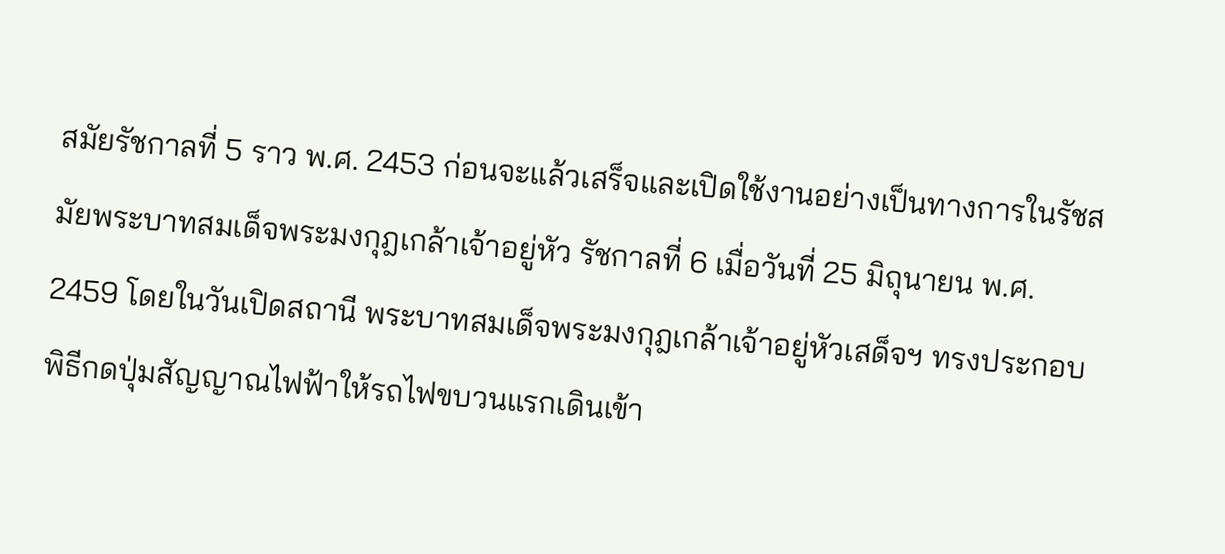สมัยรัชกาลที่ 5 ราว พ.ศ. 2453 ก่อนจะแล้วเสร็จและเปิดใช้งานอย่างเป็นทางการในรัชสมัยพระบาทสมเด็จพระมงกุฎเกล้าเจ้าอยู่หัว รัชกาลที่ 6 เมื่อวันที่ 25 มิถุนายน พ.ศ. 2459 โดยในวันเปิดสถานี พระบาทสมเด็จพระมงกุฎเกล้าเจ้าอยู่หัวเสด็จฯ ทรงประกอบพิธีกดปุ่มสัญญาณไฟฟ้าให้รถไฟขบวนแรกเดินเข้า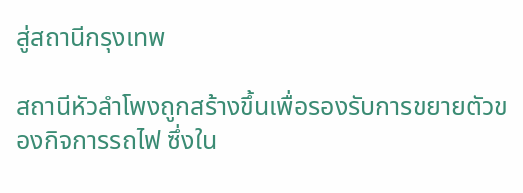สู่สถานีกรุงเทพ

สถานีหัวลำโพงถูกสร้างขึ้นเพื่อรองรับการขยายตัวของกิจการรถไฟ ซึ่งใน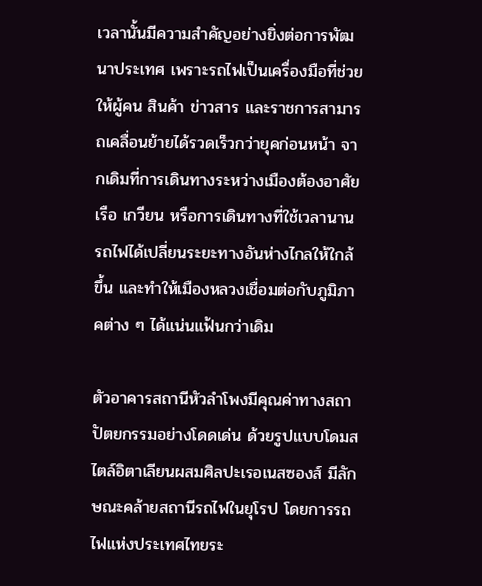เวลานั้นมีความสำคัญอย่างยิ่งต่อการพัฒนาประเทศ เพราะรถไฟเป็นเครื่องมือที่ช่วยให้ผู้คน สินค้า ข่าวสาร และราชการสามารถเคลื่อนย้ายได้รวดเร็วกว่ายุคก่อนหน้า จากเดิมที่การเดินทางระหว่างเมืองต้องอาศัยเรือ เกวียน หรือการเดินทางที่ใช้เวลานาน รถไฟได้เปลี่ยนระยะทางอันห่างไกลให้ใกล้ขึ้น และทำให้เมืองหลวงเชื่อมต่อกับภูมิภาคต่าง ๆ ได้แน่นแฟ้นกว่าเดิม

ตัวอาคารสถานีหัวลำโพงมีคุณค่าทางสถาปัตยกรรมอย่างโดดเด่น ด้วยรูปแบบโดมสไตล์อิตาเลียนผสมศิลปะเรอเนสซองส์ มีลักษณะคล้ายสถานีรถไฟในยุโรป โดยการรถไฟแห่งประเทศไทยระ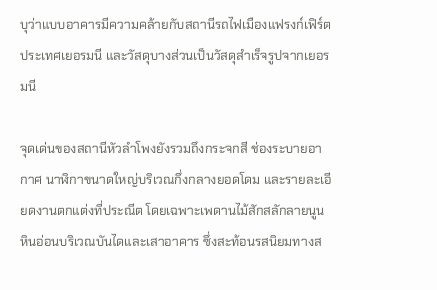บุว่าแบบอาคารมีความคล้ายกับสถานีรถไฟเมืองแฟรงก์เฟิร์ต ประเทศเยอรมนี และวัสดุบางส่วนเป็นวัสดุสำเร็จรูปจากเยอรมนี

จุดเด่นของสถานีหัวลำโพงยังรวมถึงกระจกสี ช่องระบายอากาศ นาฬิกาขนาดใหญ่บริเวณกึ่งกลางยอดโดม และรายละเอียดงานตกแต่งที่ประณีต โดยเฉพาะเพดานไม้สักสลักลายนูน หินอ่อนบริเวณบันไดและเสาอาคาร ซึ่งสะท้อนรสนิยมทางส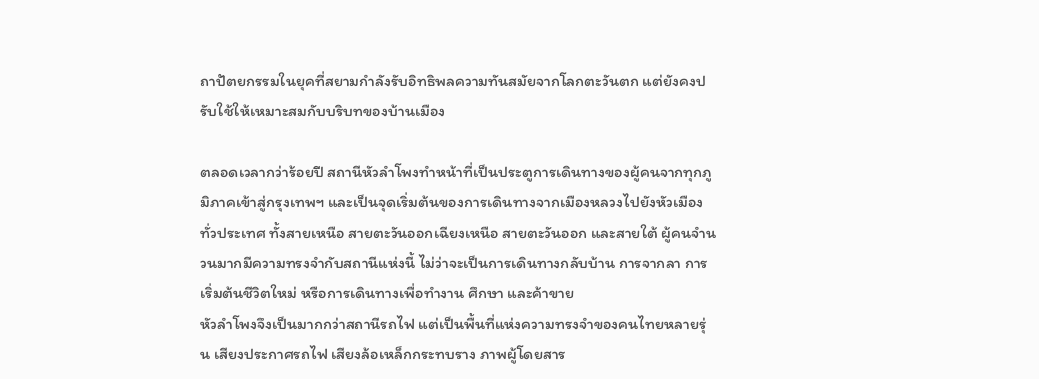ถาปัตยกรรมในยุคที่สยามกำลังรับอิทธิพลความทันสมัยจากโลกตะวันตก แต่ยังคงปรับใช้ให้เหมาะสมกับบริบทของบ้านเมือง

ตลอดเวลากว่าร้อยปี สถานีหัวลำโพงทำหน้าที่เป็นประตูการเดินทางของผู้คนจากทุกภูมิภาคเข้าสู่กรุงเทพฯ และเป็นจุดเริ่มต้นของการเดินทางจากเมืองหลวงไปยังหัวเมืองทั่วประเทศ ทั้งสายเหนือ สายตะวันออกเฉียงเหนือ สายตะวันออก และสายใต้ ผู้คนจำนวนมากมีความทรงจำกับสถานีแห่งนี้ ไม่ว่าจะเป็นการเดินทางกลับบ้าน การจากลา การเริ่มต้นชีวิตใหม่ หรือการเดินทางเพื่อทำงาน ศึกษา และค้าขาย
หัวลำโพงจึงเป็นมากกว่าสถานีรถไฟ แต่เป็นพื้นที่แห่งความทรงจำของคนไทยหลายรุ่น เสียงประกาศรถไฟ เสียงล้อเหล็กกระทบราง ภาพผู้โดยสาร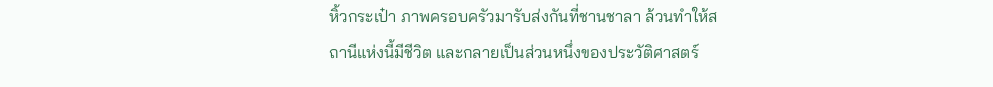หิ้วกระเป๋า ภาพครอบครัวมารับส่งกันที่ชานชาลา ล้วนทำให้สถานีแห่งนี้มีชีวิต และกลายเป็นส่วนหนึ่งของประวัติศาสตร์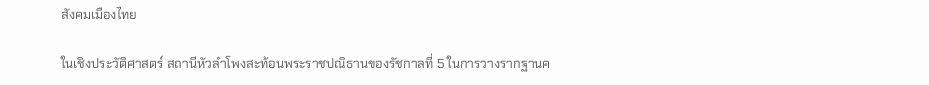สังคมเมืองไทย

ในเชิงประวัติศาสตร์ สถานีหัวลำโพงสะท้อนพระราชปณิธานของรัชกาลที่ 5 ในการวางรากฐานค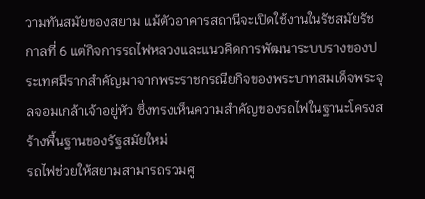วามทันสมัยของสยาม แม้ตัวอาคารสถานีจะเปิดใช้งานในรัชสมัยรัชกาลที่ 6 แต่กิจการรถไฟหลวงและแนวคิดการพัฒนาระบบรางของประเทศมีรากสำคัญมาจากพระราชกรณียกิจของพระบาทสมเด็จพระจุลจอมเกล้าเจ้าอยู่หัว ซึ่งทรงเห็นความสำคัญของรถไฟในฐานะโครงสร้างพื้นฐานของรัฐสมัยใหม่
รถไฟช่วยให้สยามสามารถรวมศู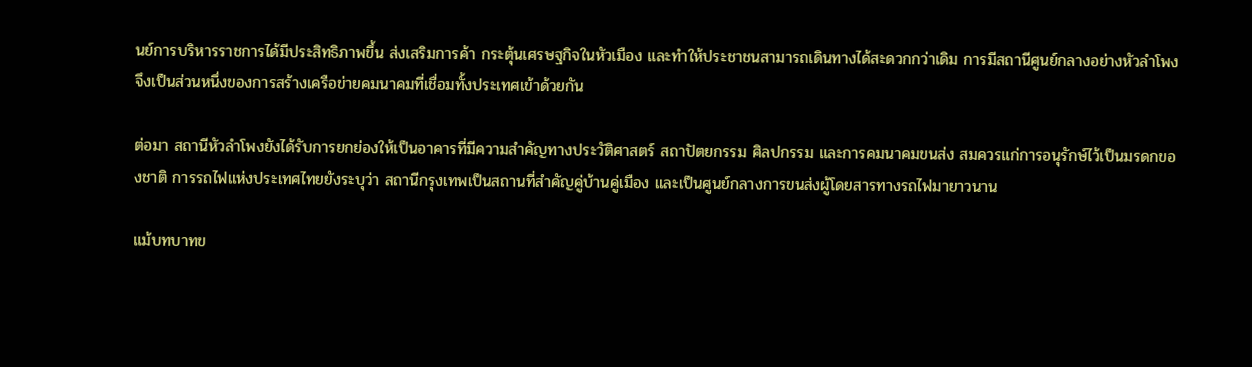นย์การบริหารราชการได้มีประสิทธิภาพขึ้น ส่งเสริมการค้า กระตุ้นเศรษฐกิจในหัวเมือง และทำให้ประชาชนสามารถเดินทางได้สะดวกกว่าเดิม การมีสถานีศูนย์กลางอย่างหัวลำโพงจึงเป็นส่วนหนึ่งของการสร้างเครือข่ายคมนาคมที่เชื่อมทั้งประเทศเข้าด้วยกัน

ต่อมา สถานีหัวลำโพงยังได้รับการยกย่องให้เป็นอาคารที่มีความสำคัญทางประวัติศาสตร์ สถาปัตยกรรม ศิลปกรรม และการคมนาคมขนส่ง สมควรแก่การอนุรักษ์ไว้เป็นมรดกของชาติ การรถไฟแห่งประเทศไทยยังระบุว่า สถานีกรุงเทพเป็นสถานที่สำคัญคู่บ้านคู่เมือง และเป็นศูนย์กลางการขนส่งผู้โดยสารทางรถไฟมายาวนาน

แม้บทบาทข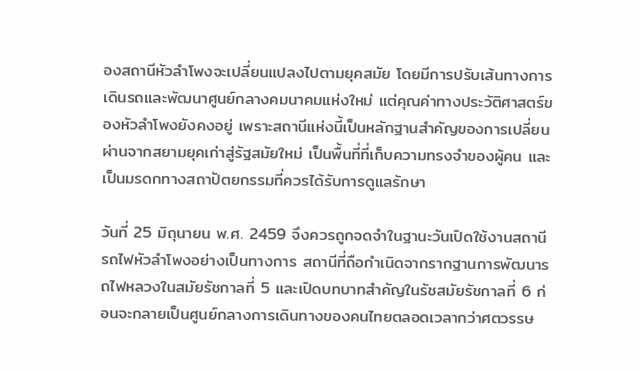องสถานีหัวลำโพงจะเปลี่ยนแปลงไปตามยุคสมัย โดยมีการปรับเส้นทางการเดินรถและพัฒนาศูนย์กลางคมนาคมแห่งใหม่ แต่คุณค่าทางประวัติศาสตร์ของหัวลำโพงยังคงอยู่ เพราะสถานีแห่งนี้เป็นหลักฐานสำคัญของการเปลี่ยนผ่านจากสยามยุคเก่าสู่รัฐสมัยใหม่ เป็นพื้นที่ที่เก็บความทรงจำของผู้คน และเป็นมรดกทางสถาปัตยกรรมที่ควรได้รับการดูแลรักษา

วันที่ 25 มิถุนายน พ.ศ. 2459 จึงควรถูกจดจำในฐานะวันเปิดใช้งานสถานีรถไฟหัวลำโพงอย่างเป็นทางการ สถานีที่ถือกำเนิดจากรากฐานการพัฒนารถไฟหลวงในสมัยรัชกาลที่ 5 และเปิดบทบาทสำคัญในรัชสมัยรัชกาลที่ 6 ก่อนจะกลายเป็นศูนย์กลางการเดินทางของคนไทยตลอดเวลากว่าศตวรรษ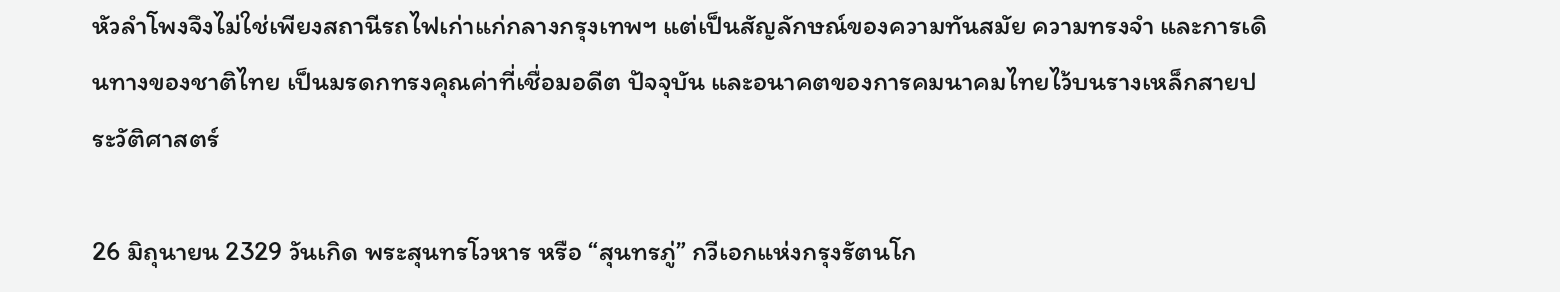หัวลำโพงจึงไม่ใช่เพียงสถานีรถไฟเก่าแก่กลางกรุงเทพฯ แต่เป็นสัญลักษณ์ของความทันสมัย ความทรงจำ และการเดินทางของชาติไทย เป็นมรดกทรงคุณค่าที่เชื่อมอดีต ปัจจุบัน และอนาคตของการคมนาคมไทยไว้บนรางเหล็กสายประวัติศาสตร์

26 มิถุนายน 2329 วันเกิด พระสุนทรโวหาร หรือ “สุนทรภู่” กวีเอกแห่งกรุงรัตนโก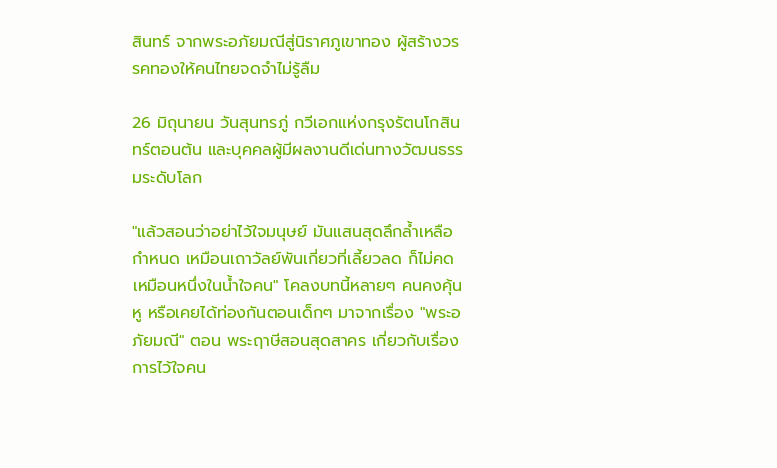สินทร์ จากพระอภัยมณีสู่นิราศภูเขาทอง ผู้สร้างวรรคทองให้คนไทยจดจำไม่รู้ลืม

26 มิถุนายน วันสุนทรภู่ กวีเอกแห่งกรุงรัตนโกสินทร์ตอนต้น และบุคคลผู้มีผลงานดีเด่นทางวัฒนธรรมระดับโลก

"แล้วสอนว่าอย่าไว้ใจมนุษย์ มันแสนสุดลึกล้ำเหลือกำหนด เหมือนเถาวัลย์พันเกี่ยวที่เลี้ยวลด ก็ไม่คดเหมือนหนึ่งในน้ำใจคน" โคลงบทนี้หลายๆ คนคงคุ้นหู หรือเคยได้ท่องกันตอนเด็กๆ มาจากเรื่อง "พระอภัยมณี" ตอน พระฤาษีสอนสุดสาคร เกี่ยวกับเรื่องการไว้ใจคน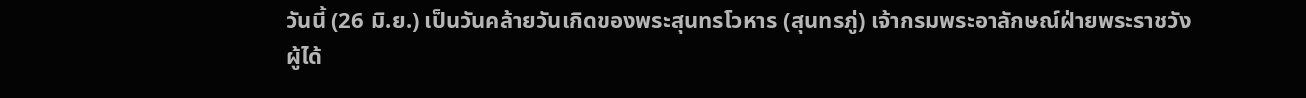วันนี้ (26 มิ.ย.) เป็นวันคล้ายวันเกิดของพระสุนทรโวหาร (สุนทรภู่) เจ้ากรมพระอาลักษณ์ฝ่ายพระราชวัง ผู้ได้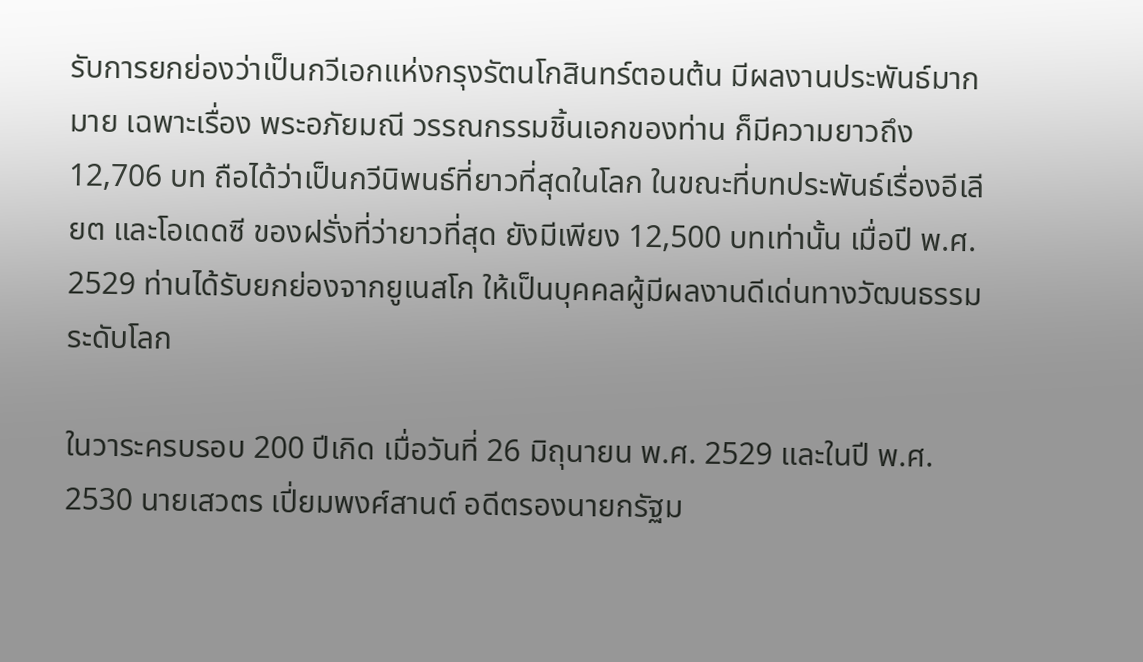รับการยกย่องว่าเป็นกวีเอกแห่งกรุงรัตนโกสินทร์ตอนต้น มีผลงานประพันธ์มากมาย เฉพาะเรื่อง พระอภัยมณี วรรณกรรมชิ้นเอกของท่าน ก็มีความยาวถึง 12,706 บท ถือได้ว่าเป็นกวีนิพนธ์ที่ยาวที่สุดในโลก ในขณะที่บทประพันธ์เรื่องอีเลียต และโอเดดซี ของฝรั่งที่ว่ายาวที่สุด ยังมีเพียง 12,500 บทเท่านั้น เมื่อปี พ.ศ. 2529 ท่านได้รับยกย่องจากยูเนสโก ให้เป็นบุคคลผู้มีผลงานดีเด่นทางวัฒนธรรมระดับโลก

ในวาระครบรอบ 200 ปีเกิด เมื่อวันที่ 26 มิถุนายน พ.ศ. 2529 และในปี พ.ศ. 2530 นายเสวตร เปี่ยมพงศ์สานต์ อดีตรองนายกรัฐม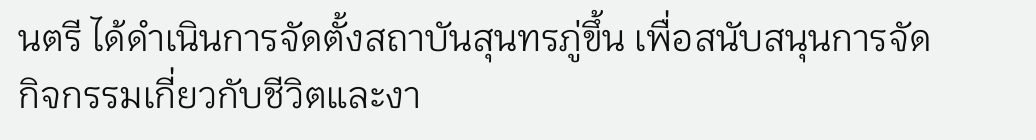นตรี ได้ดำเนินการจัดตั้งสถาบันสุนทรภู่ขึ้น เพื่อสนับสนุนการจัดกิจกรรมเกี่ยวกับชีวิตและงา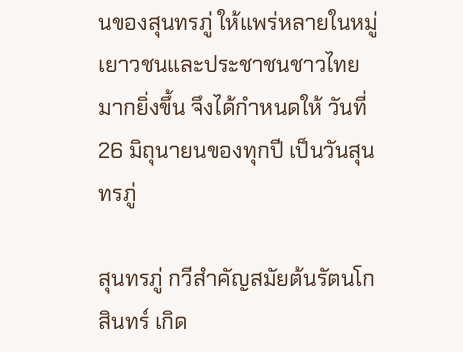นของสุนทรภู่ ให้แพร่หลายในหมู่เยาวชนและประชาชนชาวไทยมากยิ่งขึ้น จึงได้กำหนดให้ วันที่ 26 มิถุนายนของทุกปี เป็นวันสุนทรภู่

สุนทรภู่ กวีสำคัญสมัยต้นรัตนโกสินทร์ เกิด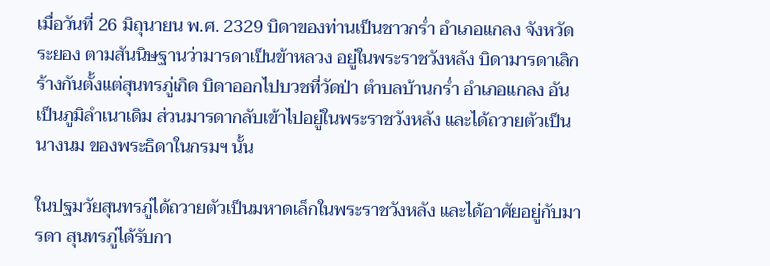เมื่อวันที่ 26 มิถุนายน พ.ศ. 2329 บิดาของท่านเป็นชาวกร่ำ อำเภอแกลง จังหวัดระยอง ตามสันนิษฐานว่ามารดาเป็นข้าหลวง อยู่ในพระราชวังหลัง บิดามารดาเลิกร้างกันตั้งแต่สุนทรภู่เกิด บิดาออกไปบวชที่วัดป่า ตำบลบ้านกร่ำ อำเภอแกลง อันเป็นภูมิลำเนาเดิม ส่วนมารดากลับเข้าไปอยู่ในพระราชวังหลัง และได้ถวายตัวเป็นนางนม ของพระธิดาในกรมฯ นั้น

ในปฐมวัยสุนทรภู่ได้ถวายตัวเป็นมหาดเล็กในพระราชวังหลัง และได้อาศัยอยู่กับมารดา สุนทรภู่ได้รับกา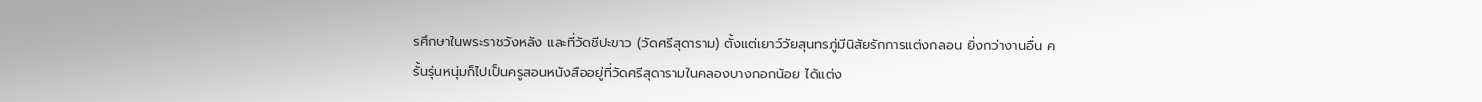รศึกษาในพระราชวังหลัง และที่วัดชีปะขาว (วัดศรีสุดาราม) ตั้งแต่เยาว์วัยสุนทรภู่มีนิสัยรักการแต่งกลอน ยิ่งกว่างานอื่น ครั้นรุ่นหนุ่มก็ไปเป็นครูสอนหนังสืออยู่ที่วัดศรีสุดารามในคลองบางกอกน้อย ได้แต่ง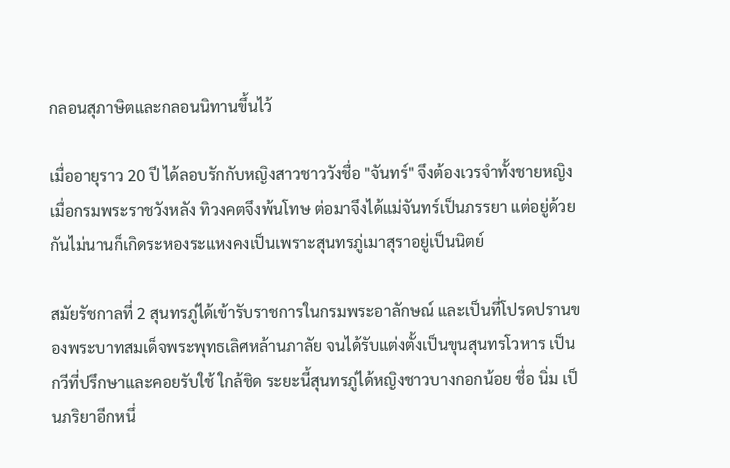กลอนสุภาษิตและกลอนนิทานขึ้นไว้

เมื่ออายุราว 20 ปี ได้ลอบรักกับหญิงสาวชาววังชื่อ "จันทร์" จึงต้องเวรจำทั้งชายหญิง เมื่อกรมพระราชวังหลัง ทิวงคตจึงพ้นโทษ ต่อมาจึงได้แม่จันทร์เป็นภรรยา แต่อยู่ด้วยกันไม่นานก็เกิดระหองระแหงคงเป็นเพราะสุนทรภู่เมาสุราอยู่เป็นนิตย์

สมัยรัชกาลที่ 2 สุนทรภู่ได้เข้ารับราชการในกรมพระอาลักษณ์ และเป็นที่โปรดปรานของพระบาทสมเด็จพระพุทธเลิศหล้านภาลัย จนได้รับแต่งตั้งเป็นขุนสุนทรโวหาร เป็นกวีที่ปรึกษาและคอยรับใช้ ใกล้ชิด ระยะนี้สุนทรภู่ได้หญิงชาวบางกอกน้อย ชื่อ นิ่ม เป็นภริยาอีกหนึ่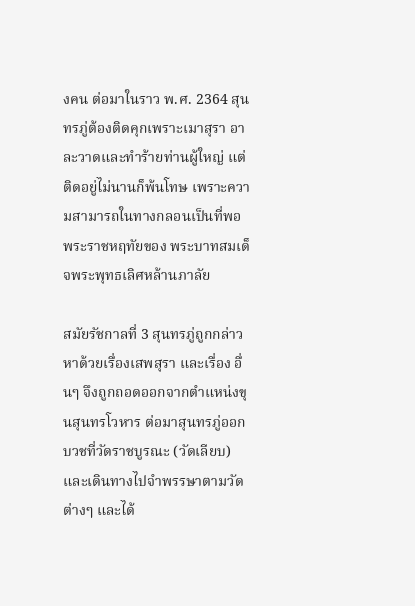งคน ต่อมาในราว พ.ศ. 2364 สุนทรภู่ต้องติดคุกเพราะเมาสุรา อาละวาดและทำร้ายท่านผู้ใหญ่ แต่ติดอยู่ไม่นานก็พ้นโทษ เพราะความสามารถในทางกลอนเป็นที่พอพระราชหฤทัยของ พระบาทสมเด็จพระพุทธเลิศหล้านภาลัย

สมัยรัชกาลที่ 3 สุนทรภู่ถูกกล่าวหาด้วยเรื่องเสพสุรา และเรื่อง อื่นๆ จึงถูกถอดออกจากตำแหน่งขุนสุนทรโวหาร ต่อมาสุนทรภู่ออกบวชที่วัดราชบูรณะ (วัดเลียบ) และเดินทางไปจำพรรษาตามวัดต่างๆ และได้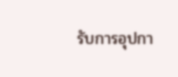รับการอุปกา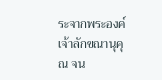ระจากพระองค์เจ้าลักขณานุคุณ จน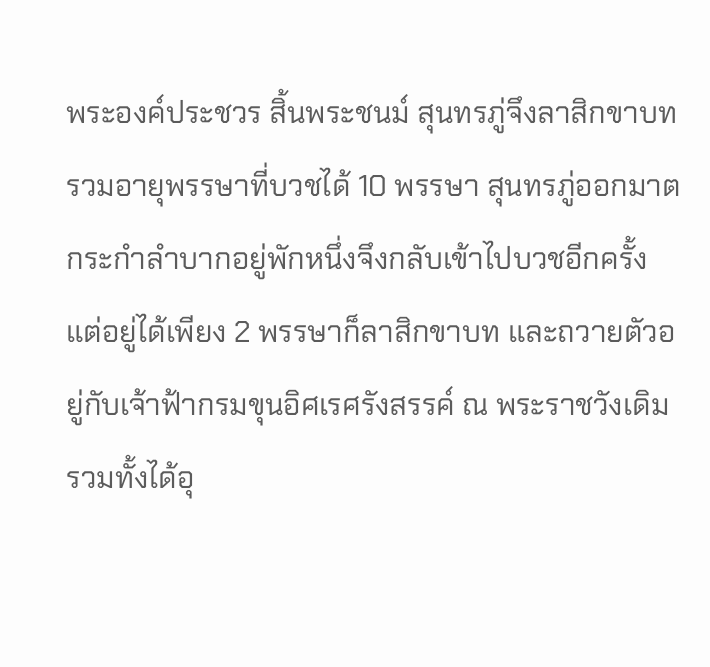พระองค์ประชวร สิ้นพระชนม์ สุนทรภู่จึงลาสิกขาบท รวมอายุพรรษาที่บวชได้ 10 พรรษา สุนทรภู่ออกมาตกระกำลำบากอยู่พักหนึ่งจึงกลับเข้าไปบวชอีกครั้ง แต่อยู่ได้เพียง 2 พรรษาก็ลาสิกขาบท และถวายตัวอยู่กับเจ้าฟ้ากรมขุนอิศเรศรังสรรค์ ณ พระราชวังเดิม รวมทั้งได้อุ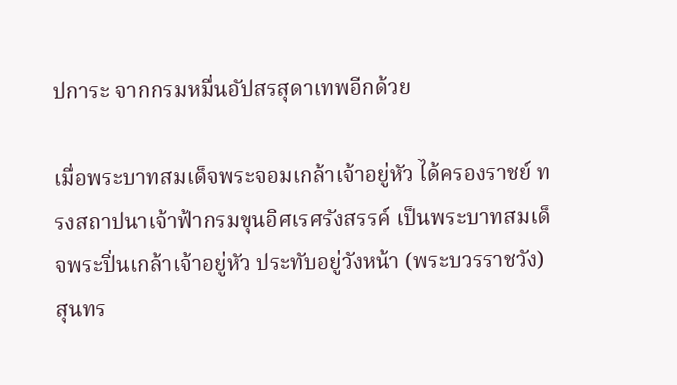ปการะ จากกรมหมื่นอัปสรสุดาเทพอีกด้วย

เมื่อพระบาทสมเด็จพระจอมเกล้าเจ้าอยู่หัว ได้ครองราชย์ ทรงสถาปนาเจ้าฟ้ากรมขุนอิศเรศรังสรรค์ เป็นพระบาทสมเด็จพระปิ่นเกล้าเจ้าอยู่หัว ประทับอยู่วังหน้า (พระบวรราชวัง) สุนทร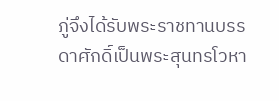ภู่จึงได้รับพระราชทานบรรดาศักดิ์เป็นพระสุนทรโวหา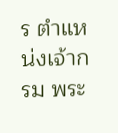ร ตำแหน่งเจ้ากรม พระ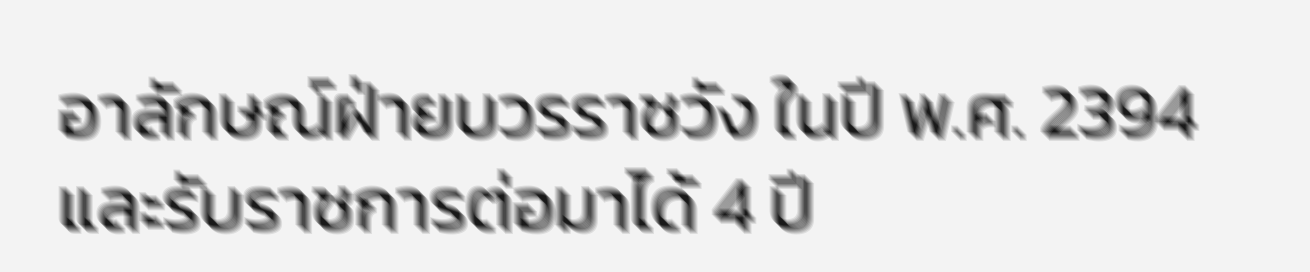อาลักษณ์ฝ่ายบวรราชวัง ในปี พ.ศ. 2394 และรับราชการต่อมาได้ 4 ปี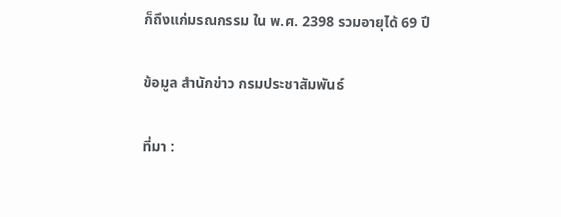ก็ถึงแก่มรณกรรม ใน พ.ศ. 2398 รวมอายุได้ 69 ปี

ข้อมูล สำนักข่าว กรมประชาสัมพันธ์

ที่มา :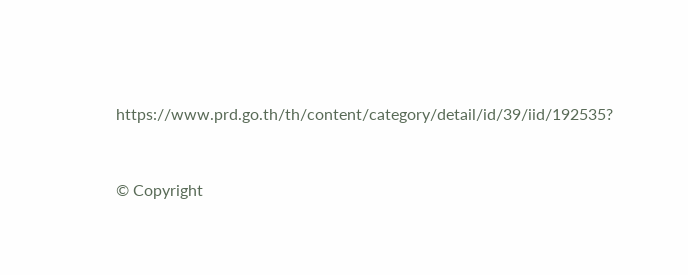https://www.prd.go.th/th/content/category/detail/id/39/iid/192535?


© Copyright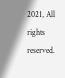2021, All rights reserved.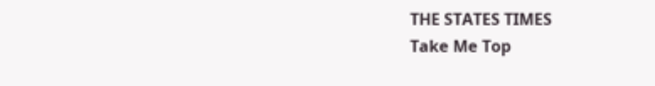THE STATES TIMES
Take Me Top